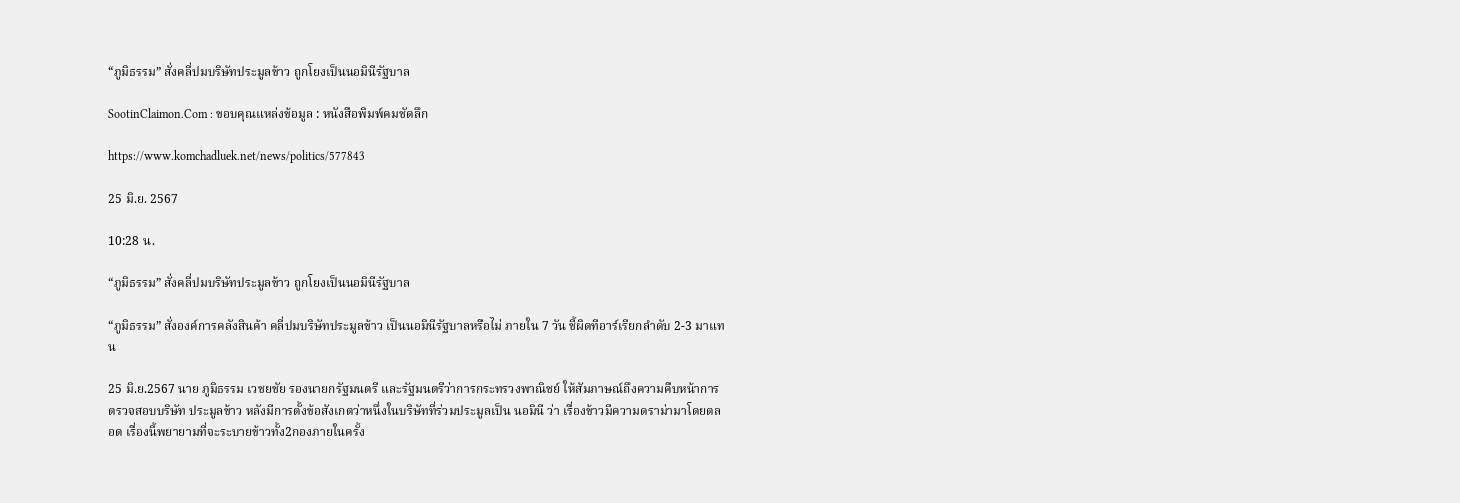“ภูมิธรรม” สั่งคลี่ปมบริษัทประมูลข้าว ถูกโยงเป็นนอมินีรัฐบาล

SootinClaimon.Com : ขอบคุณแหล่งข้อมูล : หนังสือพิมพ์คมชัดลึก

https://www.komchadluek.net/news/politics/577843

25 มิ.ย. 2567

10:28 น.

“ภูมิธรรม” สั่งคลี่ปมบริษัทประมูลข้าว ถูกโยงเป็นนอมินีรัฐบาล

“ภูมิธรรม” สั่งองค์การคลังสินค้า คลี่ปมบริษัทประมูลข้าว เป็นนอมินีรัฐบาลหรือไม่ ภายใน 7 วัน ชี้ผิดทีอาร์เรียกลำดับ 2-3 มาแทน

25 มิ.ย.2567 นาย ภูมิธรรม เวชยชัย รองนายกรัฐมนตรี และรัฐมนตรีว่าการกระทรวงพาณิชย์ ให้สัมภาษณ์ถึงความคืบหน้าการตรวจสอบบริษัท ประมูลข้าว หลังมีการตั้งข้อสังเกตว่าหนึ่งในบริษัทที่ร่วมประมูลเป็น นอมินี ว่า เรื่องข้าวมีความดราม่ามาโดยตลอด เรื่องนี้พยายามที่จะระบายข้าวทั้ง2กองภายในครั้ง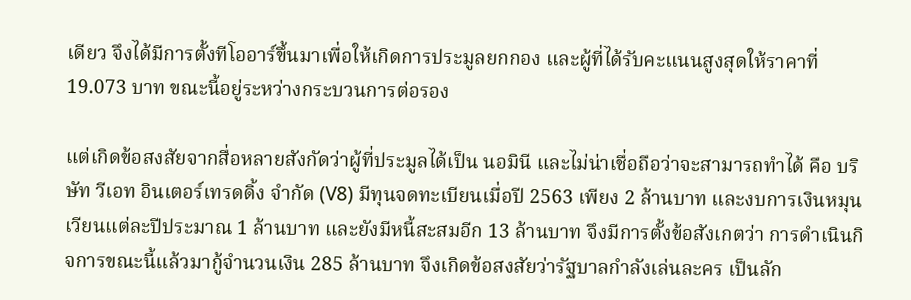เดียว จึงได้มีการตั้งทีโออาร์ขึ้นมาเพื่อให้เกิดการประมูลยกกอง และผู้ที่ได้รับคะแนนสูงสุดให้ราคาที่ 19.073 บาท ขณะนี้อยู่ระหว่างกระบวนการต่อรอง

แต่เกิดข้อสงสัยจากสื่อหลายสังกัดว่าผู้ที่ประมูลได้เป็น นอมินี และไม่น่าเชื่อถือว่าจะสามารถทำได้ คือ บริษัท วีเอท อินเตอร์เทรดดิ้ง จำกัด (V8) มีทุนจดทะเบียนเมื่อปี 2563 เพียง 2 ล้านบาท และงบการเงินหมุนเวียนแต่ละปีประมาณ 1 ล้านบาท และยังมีหนี้สะสมอีก 13 ล้านบาท จึงมีการตั้งข้อสังเกตว่า การดำเนินกิจการขณะนี้แล้วมากู้จำนวนเงิน 285 ล้านบาท จึงเกิดข้อสงสัยว่ารัฐบาลกำลังเล่นละคร เป็นลัก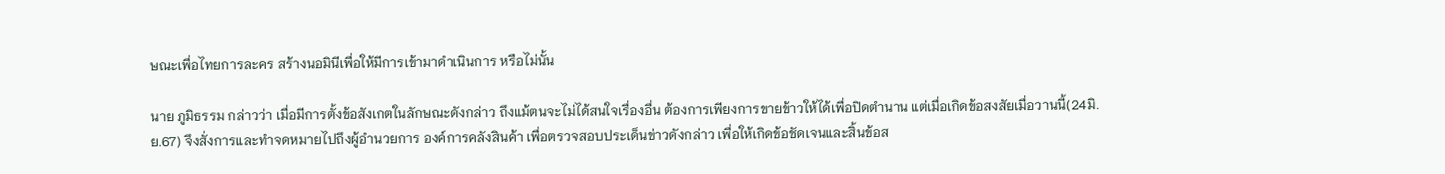ษณะเพื่อไทยการละคร สร้างนอมินีเพื่อให้มีการเข้ามาดำเนินการ หรือไม่นั้น

นาย ภูมิธรรม กล่าวว่า เมื่อมีการตั้งข้อสังเกตในลักษณะดังกล่าว ถึงแม้ตนจะไม่ได้สนใจเรื่องอื่น ต้องการเพียงการขายข้าวให้ได้เพื่อปิดตำนาน แต่เมื่อเกิดข้อสงสัยเมื่อวานนี้(24มิ.ย.67) จึงสั่งการและทำจดหมายไปถึงผู้อำนวยการ องค์การคลังสินค้า เพื่อตรวจสอบประเด็นข่าวดังกล่าว เพื่อให้เกิดข้อชัดเจนและสิ้นข้อส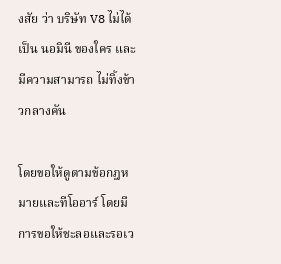งสัย ว่า บริษัท V8 ไม่ได้เป็น นอมินี ของใคร และมีความสามารถ ไม่ทิ้งข้าวกลางคัน

โดยขอให้ดูตามข้อกฎหมายและทีโออาร์ โดยมีการขอให้ชะลอและรอเว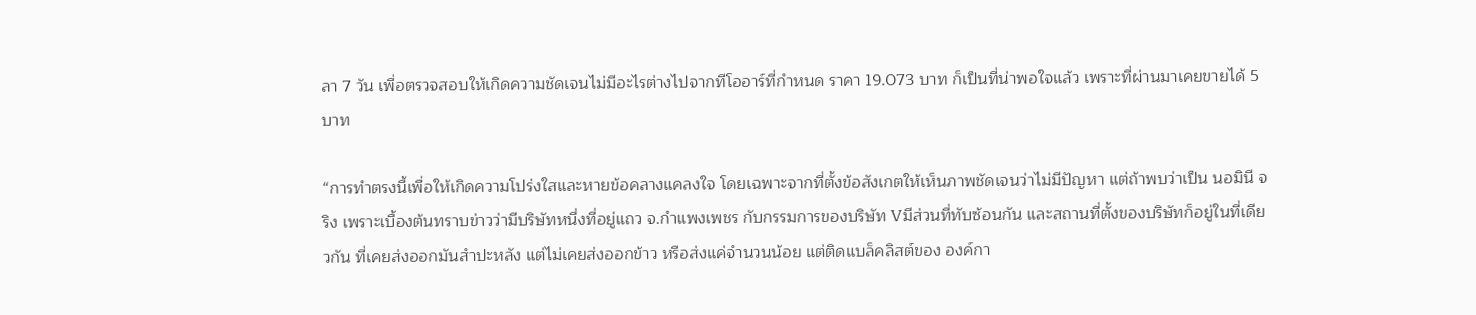ลา 7 วัน เพื่อตรวจสอบให้เกิดความชัดเจนไม่มีอะไรต่างไปจากทีโออาร์ที่กำหนด ราคา 19.073 บาท ก็เป็นที่น่าพอใจแล้ว เพราะที่ผ่านมาเคยขายได้ 5 บาท

“การทำตรงนี้เพื่อให้เกิดความโปร่งใสและหายข้อคลางแคลงใจ โดยเฉพาะจากที่ตั้งข้อสังเกตให้เห็นภาพชัดเจนว่าไม่มีปัญหา แต่ถ้าพบว่าเป็น นอมินี จริง เพราะเบื้องต้นทราบข่าวว่ามีบริษัทหนึ่งที่อยู่แถว จ.กำแพงเพชร กับกรรมการของบริษัท Vมีส่วนที่ทับซ้อนกัน และสถานที่ตั้งของบริษัทก็อยู่ในที่เดียวกัน ที่เคยส่งออกมันสำปะหลัง แต่ไม่เคยส่งออกข้าว หรือส่งแค่จำนวนน้อย แต่ติดแบล็คลิสต์ของ องค์กา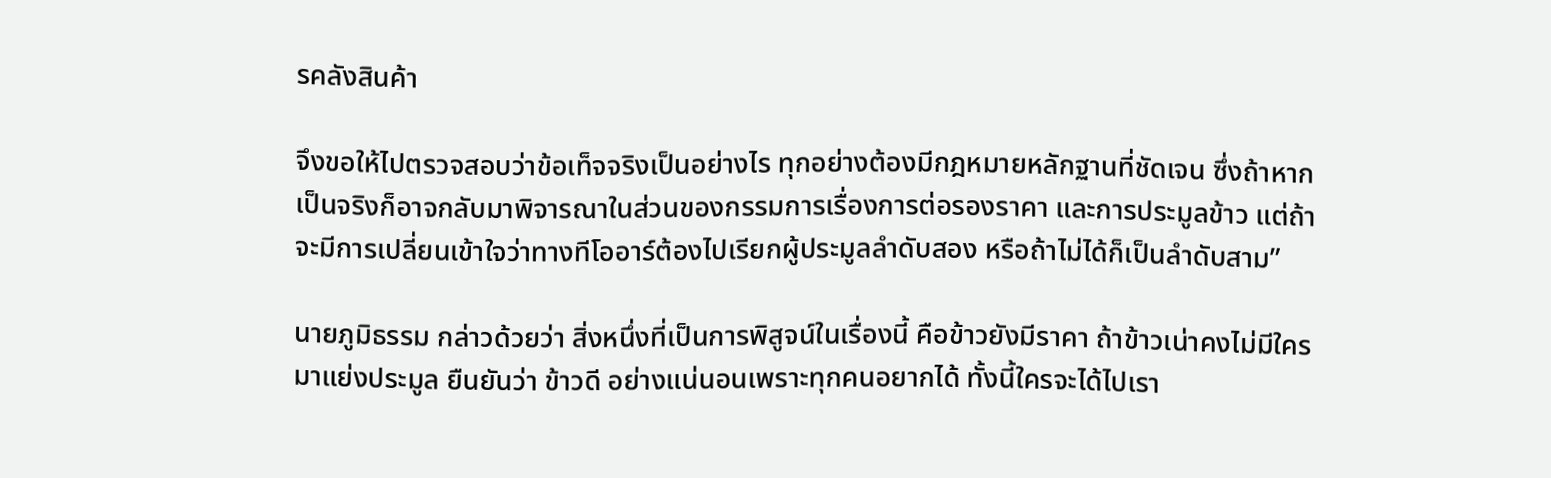รคลังสินค้า

จึงขอให้ไปตรวจสอบว่าข้อเท็จจริงเป็นอย่างไร ทุกอย่างต้องมีกฎหมายหลักฐานที่ชัดเจน ซึ่งถ้าหากเป็นจริงก็อาจกลับมาพิจารณาในส่วนของกรรมการเรื่องการต่อรองราคา และการประมูลข้าว แต่ถ้าจะมีการเปลี่ยนเข้าใจว่าทางทีโออาร์ต้องไปเรียกผู้ประมูลลำดับสอง หรือถ้าไม่ได้ก็เป็นลำดับสาม”

นายภูมิธรรม กล่าวด้วยว่า สิ่งหนึ่งที่เป็นการพิสูจน์ในเรื่องนี้ คือข้าวยังมีราคา ถ้าข้าวเน่าคงไม่มีใครมาแย่งประมูล ยืนยันว่า ข้าวดี อย่างแน่นอนเพราะทุกคนอยากได้ ทั้งนี้ใครจะได้ไปเรา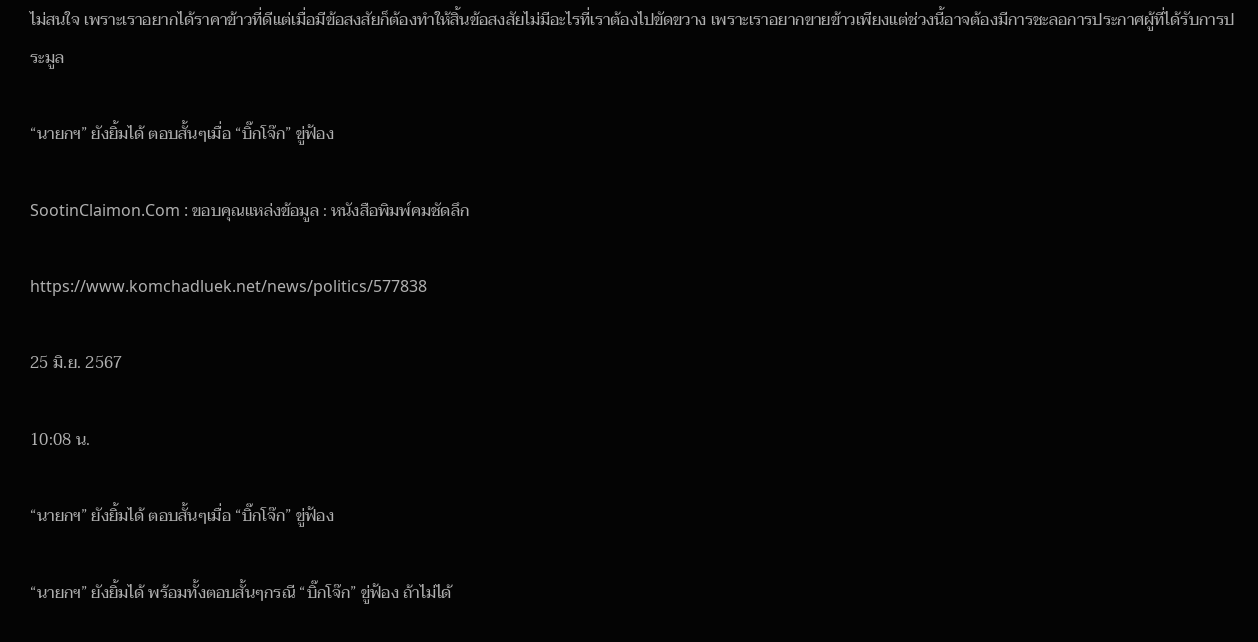ไม่สนใจ เพราะเราอยากได้ราคาข้าวที่ดีแต่เมื่อมีข้อสงสัยก็ต้องทำให้สิ้นข้อสงสัยไม่มีอะไรที่เราต้องไปขัดขวาง เพราะเราอยากขายข้าวเพียงแต่ช่วงนี้อาจต้องมีการชะลอการประกาศผู้ที่ได้รับการประมูล

“นายกฯ” ยังยิ้มได้ ตอบสั้นๆเมื่อ “บิ๊กโจ๊ก” ขู่ฟ้อง

SootinClaimon.Com : ขอบคุณแหล่งข้อมูล : หนังสือพิมพ์คมชัดลึก

https://www.komchadluek.net/news/politics/577838

25 มิ.ย. 2567

10:08 น.

“นายกฯ” ยังยิ้มได้ ตอบสั้นๆเมื่อ “บิ๊กโจ๊ก” ขู่ฟ้อง

“นายกฯ” ยังยิ้มได้ พร้อมทั้งตอบสั้นๆกรณี “บิ๊กโจ๊ก” ขู่ฟ้อง ถ้าไม่ได้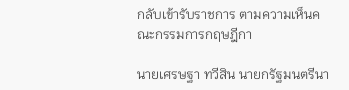กลับเข้ารับราชการ ตามความเห็นคณะกรรมการกฤษฎีกา

นายเศรษฐา ทวีสิน นายกรัฐมนตรีนา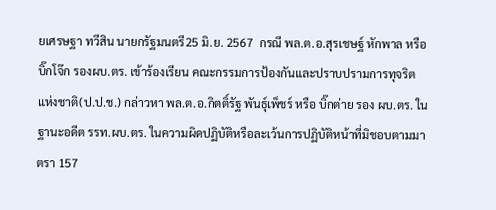ยเศรษฐา ทวีสิน นายกรัฐมนตรี25 มิ.ย. 2567  กรณี พล.ต.อ.สุรเชษฐ์ หักพาล หรือ บิ๊กโจ๊ก รองผบ.ตร. เข้าร้องเรียน คณะกรรมการป้องกันและปราบปรามการทุจริตแห่งชาติ(ป.ป.ช.) กล่าวหา พล.ต.อ.กิตติ์รัฐ พันธุ์เพ็ชร์ หรือ บิ๊กต่าย รอง ผบ.ตร. ในฐานะอดีต รรท.ผบ.ตร. ในความผิดปฏิบัติหรือละเว้นการปฏิบัติหน้าที่มิชอบตามมาตรา 157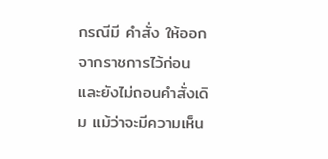กรณีมี คำสั่ง ให้ออกจากราชการไว้ก่อน และยังไม่ถอนคำสั่งเดิม แม้ว่าจะมีความเห็น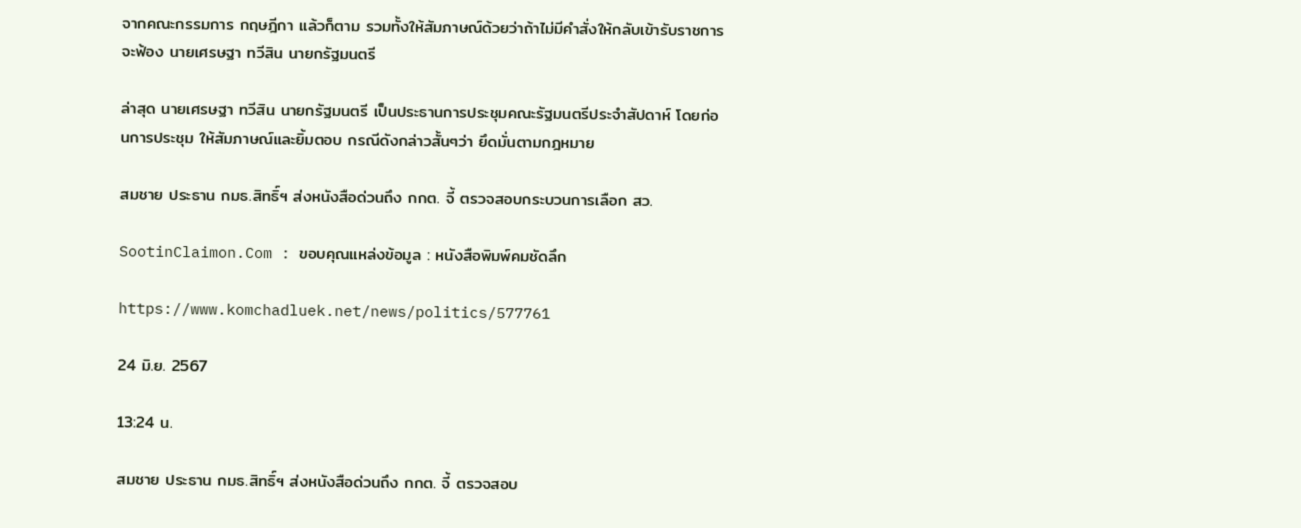จากคณะกรรมการ กฤษฎีกา แล้วก็ตาม รวมทั้งให้สัมภาษณ์ด้วยว่าถ้าไม่มีคำสั่งให้กลับเข้ารับราชการจะฟ้อง นายเศรษฐา ทวีสิน นายกรัฐมนตรี

ล่าสุด นายเศรษฐา ทวีสิน นายกรัฐมนตรี เป็นประธานการประชุมคณะรัฐมนตรีประจำสัปดาห์ โดยก่อนการประชุม ให้สัมภาษณ์และยิ้มตอบ กรณีดังกล่าวสั้นๆว่า ยึดมั่นตามกฎหมาย

สมชาย ประธาน กมธ.สิทธิ์ฯ ส่งหนังสือด่วนถึง กกต. จี้ ตรวจสอบกระบวนการเลือก สว.

SootinClaimon.Com : ขอบคุณแหล่งข้อมูล : หนังสือพิมพ์คมชัดลึก

https://www.komchadluek.net/news/politics/577761

24 มิ.ย. 2567

13:24 น.

สมชาย ประธาน กมธ.สิทธิ์ฯ ส่งหนังสือด่วนถึง กกต. จี้ ตรวจสอบ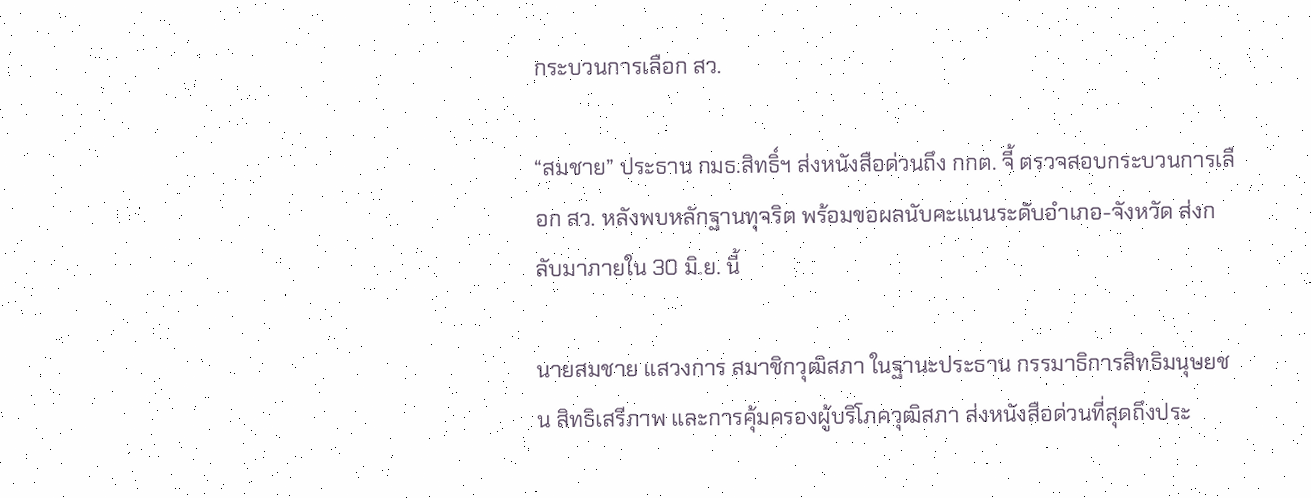กระบวนการเลือก สว.

“สมชาย” ประธาน กมธ.สิทธิ์ฯ ส่งหนังสือด่วนถึง กกต. จี้ ตรวจสอบกระบวนการเลือก สว. หลังพบหลักฐานทุจริต พร้อมขอผลนับคะแนนระดับอำเภอ-จังหวัด ส่งกลับมาภายใน 30 มิ.ย. นี้

นายสมชาย แสวงการ สมาชิกวุฒิสภา ในฐานะประธาน กรรมาธิการสิทธิมนุษยชน สิทธิเสรีภาพ และการคุ้มครองผู้บริโภควุฒิสภา ส่งหนังสือด่วนที่สุดถึงประ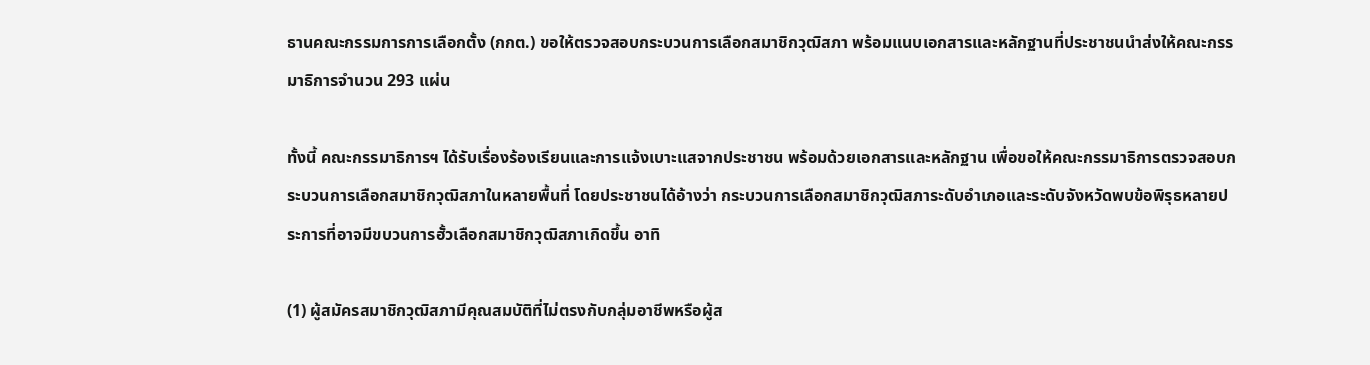ธานคณะกรรมการการเลือกตั้ง (กกต.) ขอให้ตรวจสอบกระบวนการเลือกสมาชิกวุฒิสภา พร้อมแนบเอกสารและหลักฐานที่ประชาชนนำส่งให้คณะกรรมาธิการจำนวน 293 แผ่น

ทั้งนี้ คณะกรรมาธิการฯ ได้รับเรื่องร้องเรียนและการแจ้งเบาะแสจากประชาชน พร้อมด้วยเอกสารและหลักฐาน เพื่อขอให้คณะกรรมาธิการตรวจสอบกระบวนการเลือกสมาชิกวุฒิสภาในหลายพื้นที่ โดยประชาชนได้อ้างว่า กระบวนการเลือกสมาชิกวุฒิสภาระดับอำเภอและระดับจังหวัดพบข้อพิรุธหลายประการที่อาจมีขบวนการฮั้วเลือกสมาชิกวุฒิสภาเกิดขึ้น อาทิ

(1) ผู้สมัครสมาชิกวุฒิสภามีคุณสมบัติที่ไม่ตรงกับกลุ่มอาชีพหรือผู้ส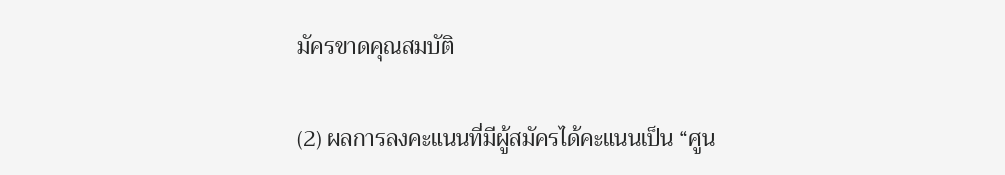มัครขาดคุณสมบัติ

(2) ผลการลงคะแนนที่มีผู้สมัครได้คะแนนเป็น “ศูน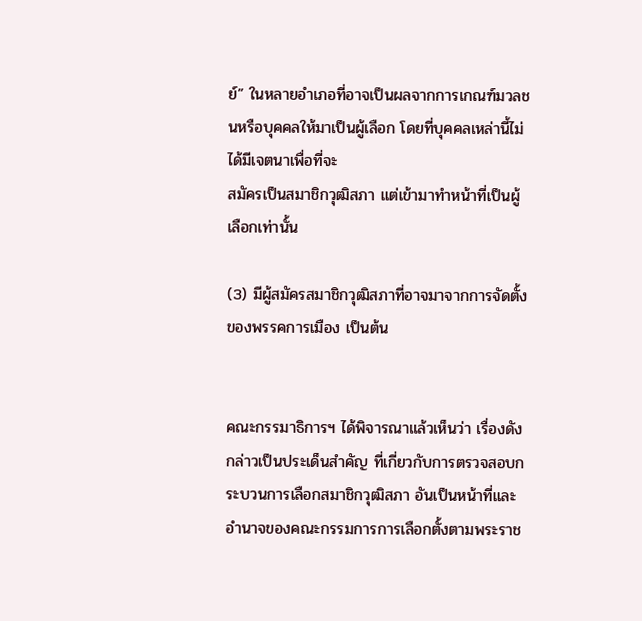ย์” ในหลายอำเภอที่อาจเป็นผลจากการเกณฑ์มวลชนหรือบุคคลให้มาเป็นผู้เลือก โดยที่บุคคลเหล่านี้ไม่ได้มีเจตนาเพื่อที่จะ
สมัครเป็นสมาชิกวุฒิสภา แต่เข้ามาทำหน้าที่เป็นผู้เลือกเท่านั้น

(3) มีผู้สมัครสมาชิกวุฒิสภาที่อาจมาจากการจัดตั้งของพรรคการเมือง เป็นต้น


คณะกรรมาธิการฯ ได้พิจารณาแล้วเห็นว่า เรื่องดังกล่าวเป็นประเด็นสำคัญ ที่เกี่ยวกับการตรวจสอบกระบวนการเลือกสมาชิกวุฒิสภา อันเป็นหน้าที่และอำนาจของคณะกรรมการการเลือกตั้งตามพระราช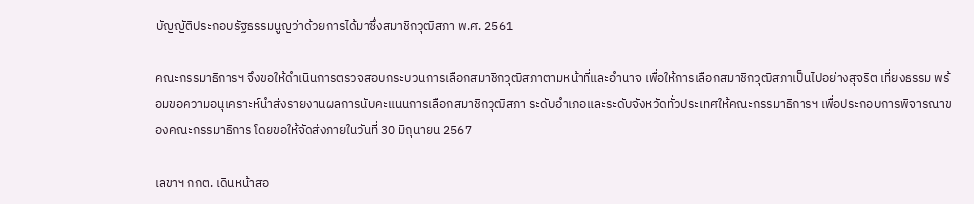บัญญัติประกอบรัฐธรรมนูญว่าด้วยการได้มาซึ่งสมาชิกวุฒิสภา พ.ศ. 2561

คณะกรรมาธิการฯ จึงขอให้ดำเนินการตรวจสอบกระบวนการเลือกสมาชิกวุฒิสภาตามหน้าที่และอำนาจ เพื่อให้การเลือกสมาชิกวุฒิสภาเป็นไปอย่างสุจริต เที่ยงธรรม พร้อมขอความอนุเคราะห์นำส่งรายงานผลการนับคะแนนการเลือกสมาชิกวุฒิสภา ระดับอำเภอและระดับจังหวัดทั่วประเทศให้คณะกรรมาธิการฯ เพื่อประกอบการพิจารณาของคณะกรรมาธิการ โดยขอให้จัดส่งภายในวันที่ 30 มิถุนายน 2567

เลขาฯ กกต. เดินหน้าสอ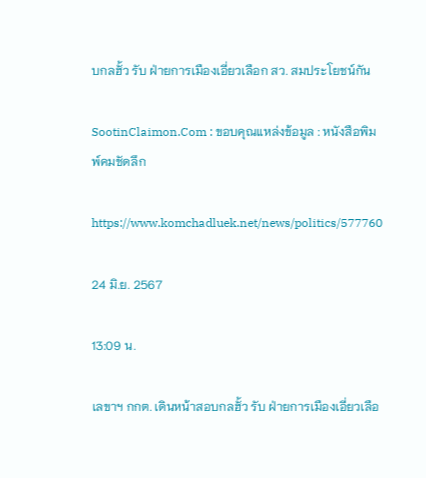บกลฮั้ว รับ ฝ่ายการเมืองเอี่ยวเลือก สว. สมประโยชน์กัน

SootinClaimon.Com : ขอบคุณแหล่งข้อมูล : หนังสือพิมพ์คมชัดลึก

https://www.komchadluek.net/news/politics/577760

24 มิ.ย. 2567

13:09 น.

เลขาฯ กกต. เดินหน้าสอบกลฮั้ว รับ ฝ่ายการเมืองเอี่ยวเลือ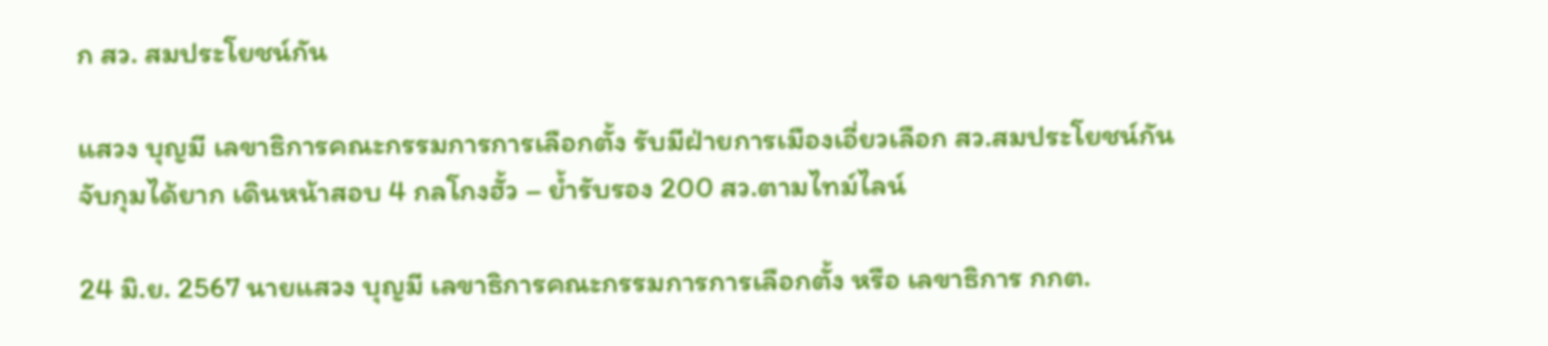ก สว. สมประโยชน์กัน

แสวง บุญมี เลขาธิการคณะกรรมการการเลือกตั้ง รับมีฝ่ายการเมืองเอี่ยวเลือก สว.สมประโยชน์กัน จับกุมได้ยาก เดินหน้าสอบ 4 กลโกงฮั้ว – ย้ำรับรอง 200 สว.ตามไทม์ไลน์

24 มิ.ย. 2567 นายแสวง บุญมี เลขาธิการคณะกรรมการการเลือกตั้ง หรือ เลขาธิการ กกต.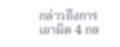กล่าวถึงการเอาผิด 4 กล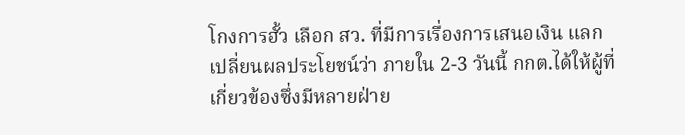โกงการฮั้ว เลือก สว. ที่มีการเรื่องการเสนอเงิน แลกเปลี่ยนผลประโยชน์ว่า ภายใน 2-3 วันนี้ กกต.ได้ให้ผู้ที่เกี่ยวข้องซึ่งมีหลายฝ่าย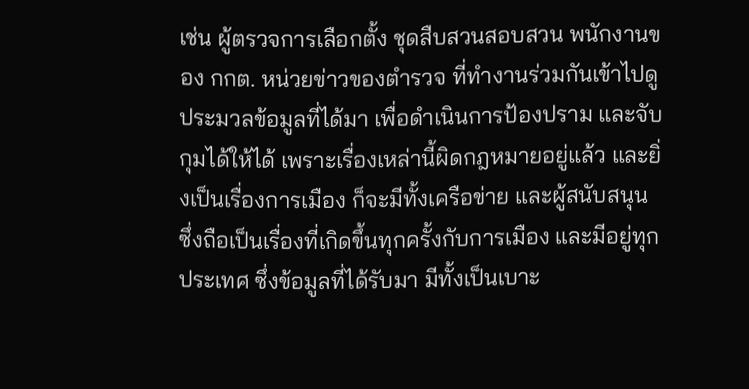เช่น ผู้ตรวจการเลือกตั้ง ชุดสืบสวนสอบสวน พนักงานของ กกต. หน่วยข่าวของตำรวจ ที่ทำงานร่วมกันเข้าไปดู ประมวลข้อมูลที่ได้มา เพื่อดำเนินการป้องปราม และจับกุมได้ให้ได้ เพราะเรื่องเหล่านี้ผิดกฎหมายอยู่แล้ว และยิ่งเป็นเรื่องการเมือง ก็จะมีทั้งเครือข่าย และผู้สนับสนุน ซึ่งถือเป็นเรื่องที่เกิดขึ้นทุกครั้งกับการเมือง และมีอยู่ทุกประเทศ ซึ่งข้อมูลที่ได้รับมา มีทั้งเป็นเบาะ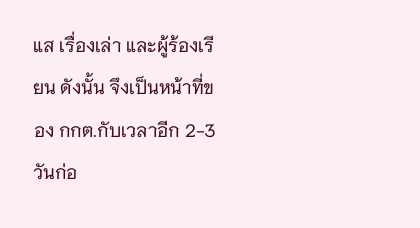แส เรื่องเล่า และผู้ร้องเรียน ดังนั้น จึงเป็นหน้าที่ของ กกต.กับเวลาอีก 2-3 วันก่อ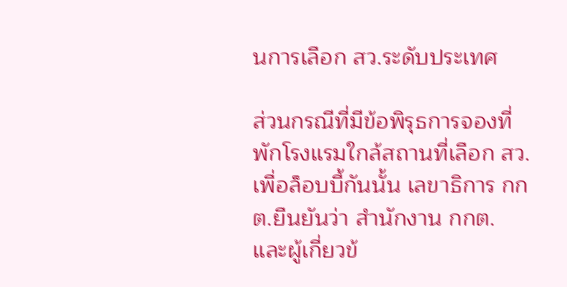นการเลือก สว.ระดับประเทศ

ส่วนกรณีที่มีข้อพิรุธการจองที่พักโรงแรมใกล้สถานที่เลือก สว.เพื่อล็อบบี้กันนั้น เลขาธิการ กกต.ยืนยันว่า สำนักงาน กกต. และผู้เกี่ยวข้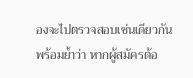องจะไปตรวจสอบเช่นเดียวกัน พร้อมย้ำว่า หากผู้สมัครต้อ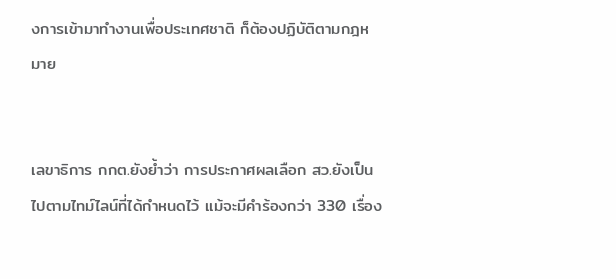งการเข้ามาทำงานเพื่อประเทศชาติ ก็ต้องปฏิบัติตามกฎหมาย


เลขาธิการ กกต.ยังย้ำว่า การประกาศผลเลือก สว.ยังเป็นไปตามไทม์ไลน์ที่ได้กำหนดไว้ แม้จะมีคำร้องกว่า 330 เรื่อง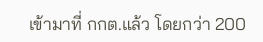เข้ามาที่ กกต.แล้ว โดยกว่า 200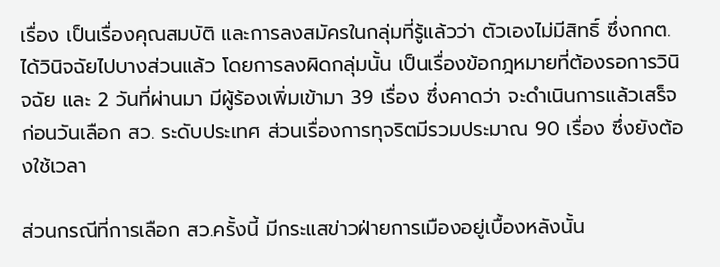เรื่อง เป็นเรื่องคุณสมบัติ และการลงสมัครในกลุ่มที่รู้แล้วว่า ตัวเองไม่มีสิทธิ์ ซึ่งกกต.ได้วินิจฉัยไปบางส่วนแล้ว โดยการลงผิดกลุ่มนั้น เป็นเรื่องข้อกฎหมายที่ต้องรอการวินิจฉัย และ 2 วันที่ผ่านมา มีผู้ร้องเพิ่มเข้ามา 39 เรื่อง ซึ่งคาดว่า จะดำเนินการแล้วเสร็จก่อนวันเลือก สว. ระดับประเทศ ส่วนเรื่องการทุจริตมีรวมประมาณ 90 เรื่อง ซึ่งยังต้องใช้เวลา

ส่วนกรณีที่การเลือก สว.ครั้งนี้ มีกระแสข่าวฝ่ายการเมืองอยู่เบื้องหลังนั้น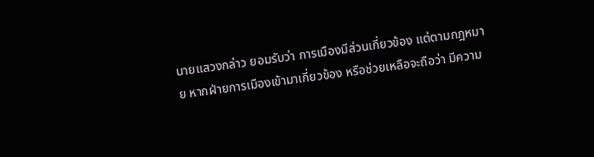นายแสวงกล่าว ยอมรับว่า การเมืองมีส่วนเกี่ยวข้อง แต่ตามกฎหมาย หากฝ่ายการเมืองเข้ามาเกี่ยวข้อง หรือช่วยเหลือจะถือว่า มีความ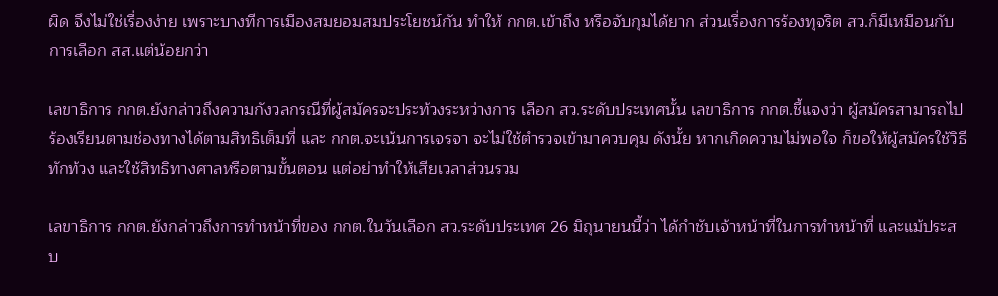ผิด จึงไม่ใช่เรื่องง่าย เพราะบางทีการเมืองสมยอมสมประโยชน์กัน ทำให้ กกต.เข้าถึง หรือจับกุมได้ยาก ส่วนเรื่องการร้องทุจริต สว.ก็มีเหมือนกับการเลือก สส.แต่น้อยกว่า

เลขาธิการ กกต.ยังกล่าวถึงความกังวลกรณีที่ผู้สมัครจะประท้วงระหว่างการ เลือก สว.ระดับประเทศนั้น เลขาธิการ กกต.ชี้แจงว่า ผู้สมัครสามารถไปร้องเรียนตามช่องทางได้ตามสิทธิเต็มที่ และ กกต.จะเน้นการเจรจา จะไม่ใช้ตำรวจเข้ามาควบคุม ดังนั้ย หากเกิดความไม่พอใจ ก็ขอให้ผู้สมัครใช้วิธีทักท้วง และใช้สิทธิทางศาลหรือตามขั้นตอน แต่อย่าทำให้เสียเวลาส่วนรวม

เลขาธิการ กกต.ยังกล่าวถึงการทำหน้าที่ของ กกต.ในวันเลือก สว.ระดับประเทศ 26 มิถุนายนนี้ว่า ได้กำชับเจ้าหน้าที่ในการทำหน้าที่ และแม้ประสบ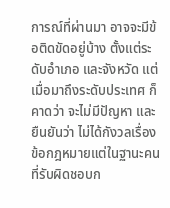การณ์ที่ผ่านมา อาจจะมีข้อติดขัดอยู่บ้าง ตั้งแต่ระดับอำเภอ และจังหวัด แต่เมื่อมาถึงระดับประเทศ ก็คาดว่า จะไม่มีปัญหา และยืนยันว่า ไม่ได้กังวลเรื่องข้อกฎหมายแต่ในฐานะคนที่รับผิดชอบก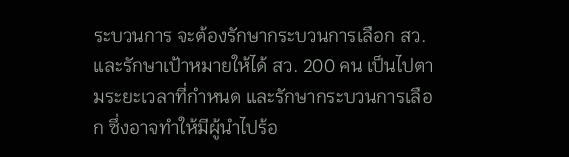ระบวนการ จะต้องรักษากระบวนการเลือก สว. และรักษาเป้าหมายให้ได้ สว. 200 คน เป็นไปตามระยะเวลาที่กำหนด และรักษากระบวนการเลือก ซึ่งอาจทำให้มีผู้นำไปร้อ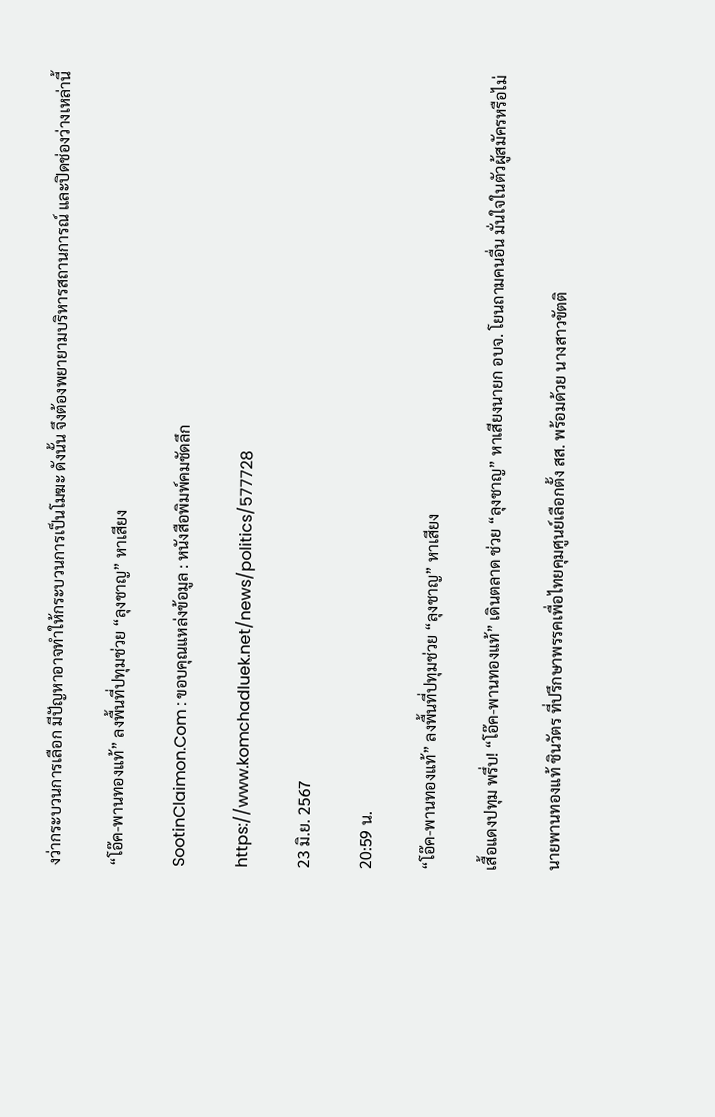งว่ากระบวนการเลือก มีปัญหาอาจทำให้กระบวนการเป็นโมฆะ ดังนั้น จึงต้องพยายามบริหารสถานการณ์ และปิดช่องว่างเหล่านี้

“โอ๊ค-พานทองแท้” ลงพื้นที่ปทุมช่วย “ลุงชาญ” หาเสียง

SootinClaimon.Com : ขอบคุณแหล่งข้อมูล : หนังสือพิมพ์คมชัดลึก

https://www.komchadluek.net/news/politics/577728

23 มิ.ย. 2567

20:59 น.

“โอ๊ค-พานทองแท้” ลงพื้นที่ปทุมช่วย “ลุงชาญ” หาเสียง

เสื้อแดงปทุม พรึ่บ! “โอ๊ค-พานทองแท้” เดินตลาด ช่วย “ลุงชาญ” หาเสียงนายก อบจ. โยนถามคนอื่น มั่นใจในตัวผู้สมัครหรือไม่

นายพานทองแท้ ชินวัตร ที่ปรึกษาพรรคเพื่อไทยคุมศูนย์เลือกตั้ง สส. พร้อมด้วย นางสาวขัตติ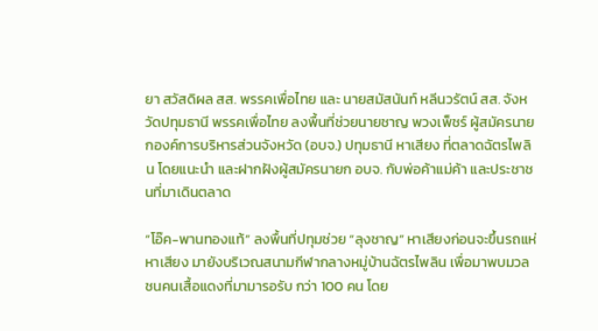ยา สวัสดิผล สส. พรรคเพื่อไทย และ นายสมัสนันท์ หลีนวรัตน์ สส. จังหวัดปทุมธานี พรรคเพื่อไทย ลงพื้นที่ช่วยนายชาญ พวงเพ็ชร์ ผู้สมัครนายกองค์การบริหารส่วนจังหวัด (อบจ.) ปทุมธานี หาเสียง ที่ตลาดฉัตรไพลิน โดยแนะนำ และฝากฝังผู้สมัครนายก อบจ. กับพ่อค้าแม่ค้า และประชาชนที่มาเดินตลาด

“โอ๊ค-พานทองแท้” ลงพื้นที่ปทุมช่วย “ลุงชาญ” หาเสียงก่อนจะขึ้นรถแห่หาเสียง มายังบริเวณสนามกีฬากลางหมู่บ้านฉัตรไพลิน เพื่อมาพบมวลชนคนเสื้อแดงที่มามารอรับ กว่า 100 คน โดย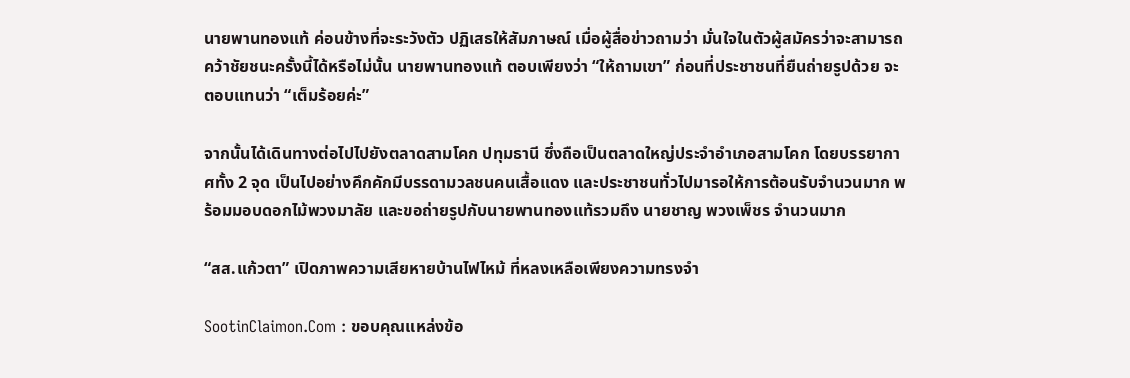นายพานทองแท้ ค่อนข้างที่จะระวังตัว ปฏิเสธให้สัมภาษณ์ เมื่อผู้สื่อข่าวถามว่า มั่นใจในตัวผู้สมัครว่าจะสามารถคว้าชัยชนะครั้งนี้ได้หรือไม่นั้น นายพานทองแท้ ตอบเพียงว่า “ให้ถามเขา” ก่อนที่ประชาชนที่ยืนถ่ายรูปด้วย จะตอบแทนว่า “เต็มร้อยค่ะ”

จากนั้นได้เดินทางต่อไปไปยังตลาดสามโคก ปทุมธานี ซึ่งถือเป็นตลาดใหญ่ประจำอำเภอสามโคก โดยบรรยากาศทั้ง 2 จุด เป็นไปอย่างคึกคักมีบรรดามวลชนคนเสื้อแดง และประชาชนทั่วไปมารอให้การต้อนรับจำนวนมาก พร้อมมอบดอกไม้พวงมาลัย และขอถ่ายรูปกับนายพานทองแท้รวมถึง นายชาญ พวงเพ็ชร จำนวนมาก

“สส.แก้วตา” เปิดภาพความเสียหายบ้านไฟไหม้ ที่หลงเหลือเพียงความทรงจำ

SootinClaimon.Com : ขอบคุณแหล่งข้อ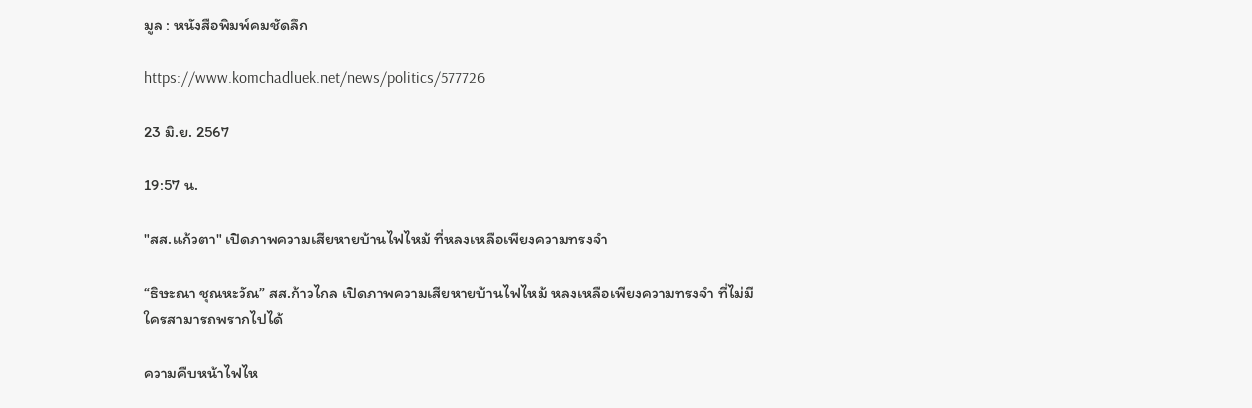มูล : หนังสือพิมพ์คมชัดลึก

https://www.komchadluek.net/news/politics/577726

23 มิ.ย. 2567

19:57 น.

"สส.แก้วตา" เปิดภาพความเสียหายบ้านไฟไหม้ ที่หลงเหลือเพียงความทรงจำ

“ธิษะณา ชุณหะวัณ” สส.ก้าวไกล เปิดภาพความเสียหายบ้านไฟไหม้ หลงเหลือเพียงความทรงจำ ที่ไม่มีใครสามารถพรากไปได้

ความคืบหน้าไฟไห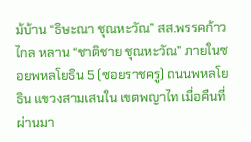ม้บ้าน “ธิษะณา ชุณหะวัณ” สส.พรรคก้าวไกล หลาน “ชาติชาย ชุณหะวัณ” ภายในซอยพหลโยธิน 5 (ซอยราชครู) ถนนพหลโยธิน แขวงสามเสนใน เขตพญาไท เมื่อคืนที่ผ่านมา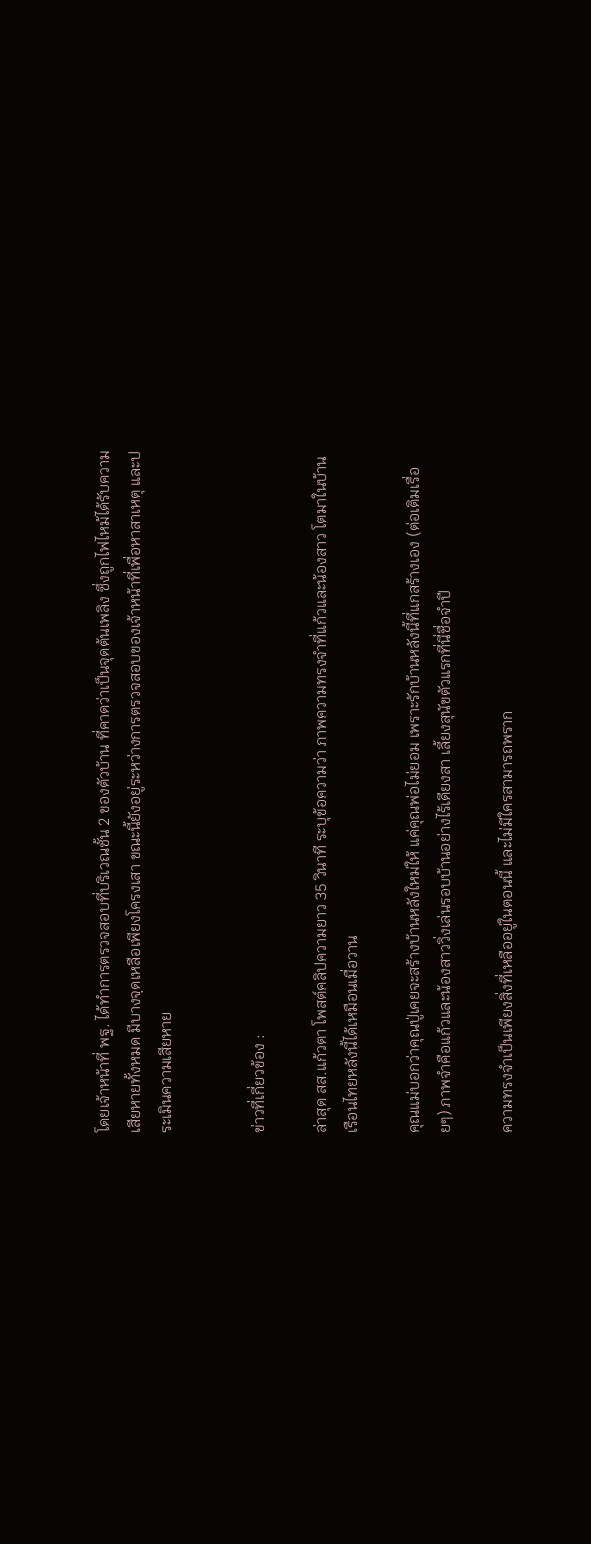โดยเจ้าหน้าที่ พฐ. ได้ทำการตรวจสอบที่บริเวณชั้น 2 ของตัวบ้าน ที่คาดว่าเป็นจุดต้นเพลิง ซึ่งถูกไฟไหม้ได้รับความเสียหายทั้งหมด มีบางจฺดเหลือเพียงโครงเสา ขณะนี้ยังอยู่ระหว่างการตรวจสอบของเจ้าหน้าที่เพื่อหาสาเหตุ และประเมินความเสียหาย


ข่าวที่เกี่ยวข้อง :

ล่าสุด สส.แก้วตา โพสต์คลิปความยาว 35 วินาที ระบุข้อความว่า ภาพความทรงจำที่แก้วและน้องสาว โตมาในบ้านเรือนไทยหลังนี้ได้เหมือนเมื่อวาน

คุณแม่บอกว่าคุณปู่เคยจะสร้างบ้านหลังใหม่ให้ แค่คุณพ่อไม่ยอม เพราะรักบ้านหลังนี้ที่แกสร้างเอง (ต่อเติมเรื่อยๆ) ภาพจำคือแก้วและน้องสาววิ่งเล่นรอบบ้านอย่างไร้เดียงสา เลี้ยงสุนัขตัวแรกที่นี่ชื่อจำปี

ความทรงจำเป็นเพียงสิ่งที่เหลืออยู่ในตอนนี้ และไม่มีใครสามารถพราก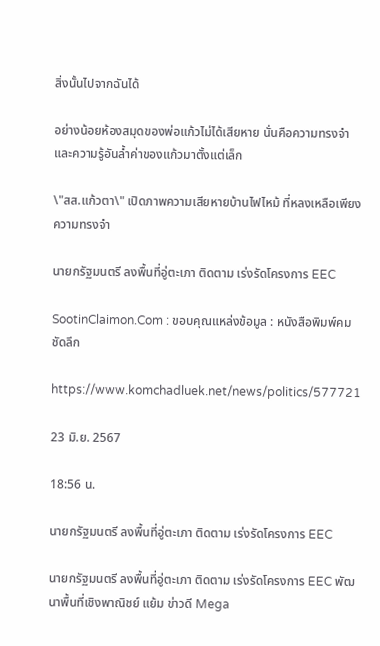สิ่งนั้นไปจากฉันได้

อย่างน้อยห้องสมุดของพ่อแก้วไม่ได้เสียหาย นั่นคือความทรงจำและความรู้อันล้ำค่าของแก้วมาตั้งแต่เล็ก

\"สส.แก้วตา\" เปิดภาพความเสียหายบ้านไฟไหม้ ที่หลงเหลือเพียงความทรงจำ

นายกรัฐมนตรี ลงพื้นที่อู่ตะเภา ติดตาม เร่งรัดโครงการ EEC

SootinClaimon.Com : ขอบคุณแหล่งข้อมูล : หนังสือพิมพ์คมชัดลึก

https://www.komchadluek.net/news/politics/577721

23 มิ.ย. 2567

18:56 น.

นายกรัฐมนตรี ลงพื้นที่อู่ตะเภา ติดตาม เร่งรัดโครงการ EEC

นายกรัฐมนตรี ลงพื้นที่อู่ตะเภา ติดตาม เร่งรัดโครงการ EEC พัฒนาพื้นที่เชิงพาณิชย์ แย้ม ข่าวดี Mega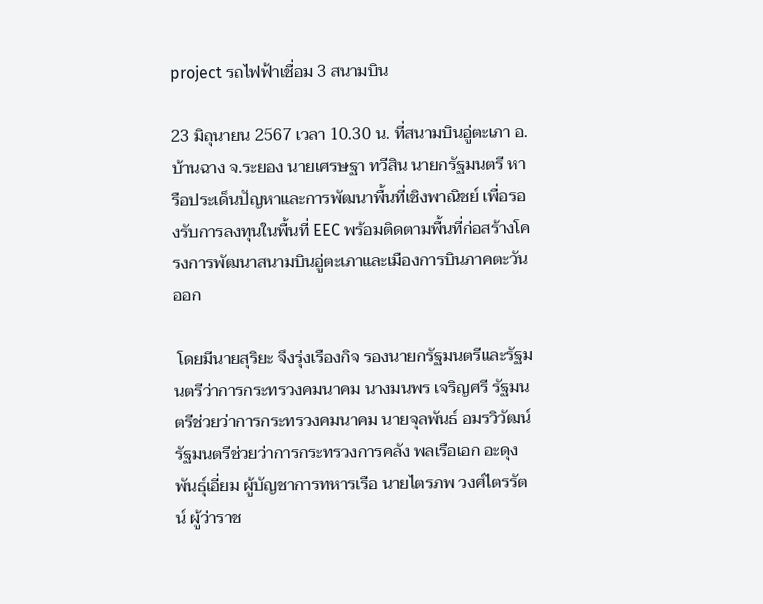project รถไฟฟ้าเชื่อม 3 สนามบิน

23 มิถุนายน 2567 เวลา 10.30 น. ที่สนามบินอู่ตะเภา อ.บ้านฉาง จ.ระยอง นายเศรษฐา ทวีสิน นายกรัฐมนตรี หารือประเด็นปัญหาและการพัฒนาพื้นที่เชิงพาณิชย์ เพื่อรองรับการลงทุนในพื้นที่ EEC พร้อมติดตามพื้นที่ก่อสร้างโครงการพัฒนาสนามบินอู่ตะเภาและเมืองการบินภาคตะวันออก

 โดยมีนายสุริยะ จึงรุ่งเรืองกิจ รองนายกรัฐมนตรีและรัฐมนตรีว่าการกระทรวงคมนาคม นางมนพร เจริญศรี รัฐมนตรีช่วยว่าการกระทรวงคมนาคม นายจุลพันธ์ อมรวิวัฒน์ รัฐมนตรีช่วยว่าการกระทรวงการคลัง พลเรือเอก อะดุง พันธุ์เอี่ยม ผู้บัญชาการทหารเรือ นายไตรภพ วงศ์ไตรรัตน์ ผู้ว่าราช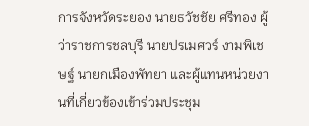การจังหวัดระยอง นายธวัชชัย ศรีทอง ผู้ว่าราชการชลบุรี นายปรเมศวร์ งามพิเชษฐ์ นายกเมืองพัทยา และผู้แทนหน่วยงานที่เกี่ยวข้องเข้าร่วมประชุม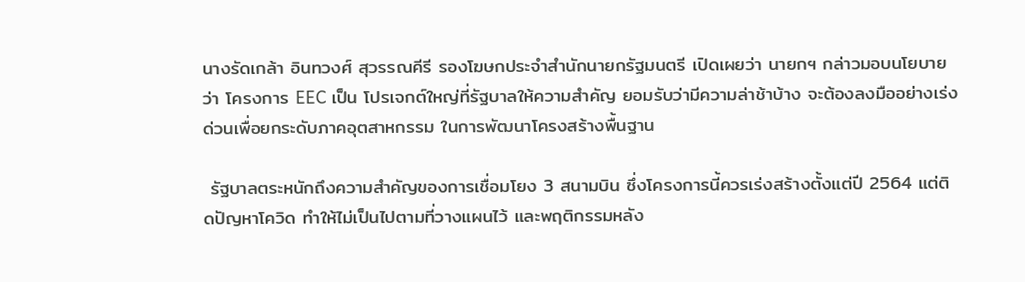นางรัดเกล้า อินทวงศ์ สุวรรณคีรี รองโฆษกประจำสำนักนายกรัฐมนตรี เปิดเผยว่า นายกฯ กล่าวมอบนโยบายว่า โครงการ EEC เป็น โปรเจกต์ใหญ่ที่รัฐบาลให้ความสำคัญ ยอมรับว่ามีความล่าช้าบ้าง จะต้องลงมืออย่างเร่งด่วนเพื่อยกระดับภาคอุตสาหกรรม ในการพัฒนาโครงสร้างพื้นฐาน

 รัฐบาลตระหนักถึงความสำคัญของการเชื่อมโยง 3 สนามบิน ซึ่งโครงการนี้ควรเร่งสร้างตั้งแต่ปี 2564 แต่ติดปัญหาโควิด ทำให้ไม่เป็นไปตามที่วางแผนไว้ และพฤติกรรมหลัง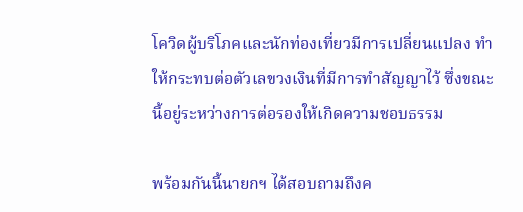โควิดผู้บริโภคและนักท่องเที่ยวมีการเปลี่ยนแปลง ทำให้กระทบต่อตัวเลขวงเงินที่มีการทำสัญญาไว้ ซึ่งขณะนี้อยู่ระหว่างการต่อรองให้เกิดความชอบธรรม

พร้อมกันนี้นายกฯ ได้สอบถามถึงค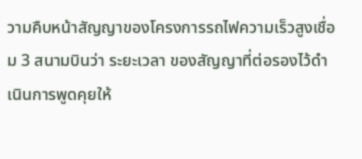วามคืบหน้าสัญญาของโครงการรถไฟความเร็วสูงเชื่อม 3 สนามบินว่า ระยะเวลา ของสัญญาที่ต่อรองไว้ดำเนินการพูดคุยให้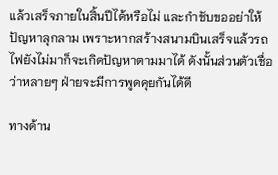แล้วเสร็จภายในสิ้นปีได้หรือไม่ และกำชับขออย่าให้ปัญหาลุกลาม เพราะหากสร้างสนามบินเสร็จแล้วรถไฟยังไม่มาก็จะเกิดปัญหาตามมาได้ ดังนั้นส่วนตัวเชื่อว่าหลายๆ ฝ่ายจะมีการพูดคุยกันได้ดี

ทางด้าน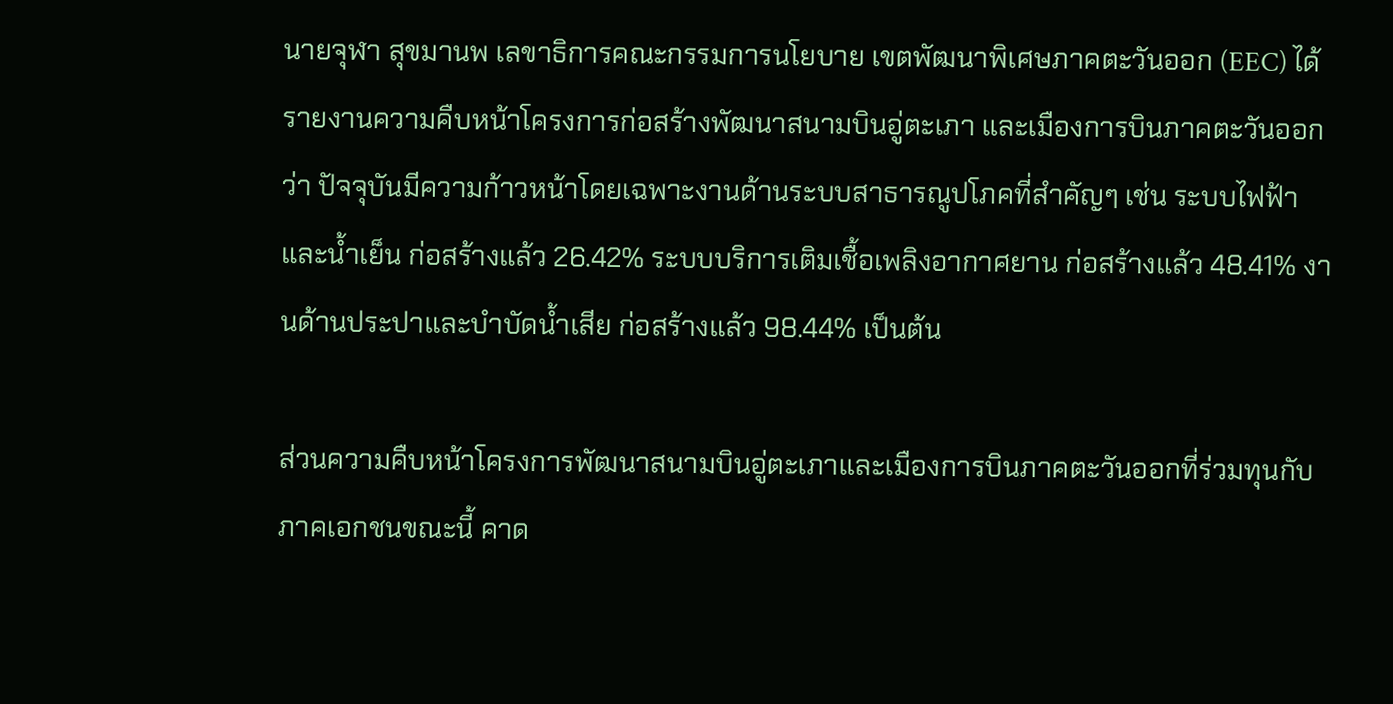นายจุฬา สุขมานพ เลขาธิการคณะกรรมการนโยบาย เขตพัฒนาพิเศษภาคตะวันออก (EEC) ได้รายงานความคืบหน้าโครงการก่อสร้างพัฒนาสนามบินอู่ตะเภา และเมืองการบินภาคตะวันออกว่า ปัจจุบันมีความก้าวหน้าโดยเฉพาะงานด้านระบบสาธารณูปโภคที่สำคัญๆ เช่น ระบบไฟฟ้าและน้ำเย็น ก่อสร้างแล้ว 26.42% ระบบบริการเติมเชื้อเพลิงอากาศยาน ก่อสร้างแล้ว 48.41% งานด้านประปาและบำบัดน้ำเสีย ก่อสร้างแล้ว 98.44% เป็นต้น

ส่วนความคืบหน้าโครงการพัฒนาสนามบินอู่ตะเภาและเมืองการบินภาคตะวันออกที่ร่วมทุนกับภาคเอกชนขณะนี้ คาด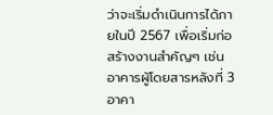ว่าจะเริ่มดำเนินการได้ภายในปี 2567 เพื่อเริ่มก่อสร้างงานสำคัญๆ เช่น อาคารผู้โดยสารหลังที่ 3 อาคา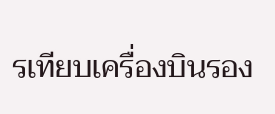รเทียบเครื่องบินรอง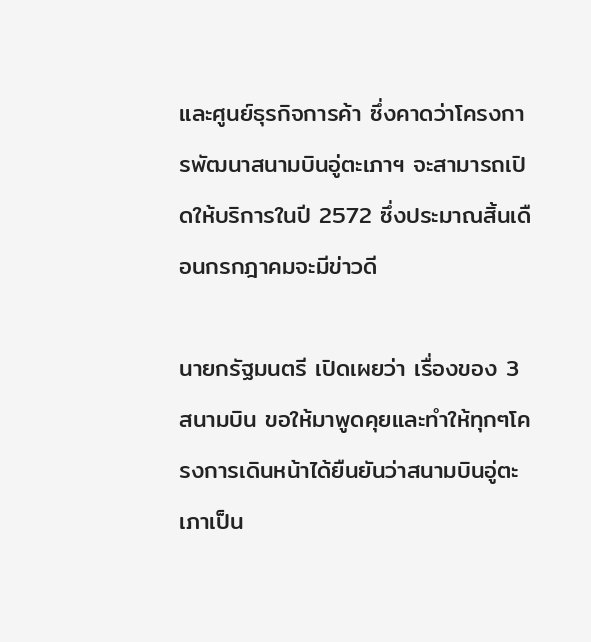และศูนย์ธุรกิจการค้า ซึ่งคาดว่าโครงการพัฒนาสนามบินอู่ตะเภาฯ จะสามารถเปิดให้บริการในปี 2572 ซึ่งประมาณสิ้นเดือนกรกฎาคมจะมีข่าวดี

นายกรัฐมนตรี เปิดเผยว่า เรื่องของ 3 สนามบิน ขอให้มาพูดคุยและทำให้ทุกๆโครงการเดินหน้าได้ยืนยันว่าสนามบินอู่ตะเภาเป็น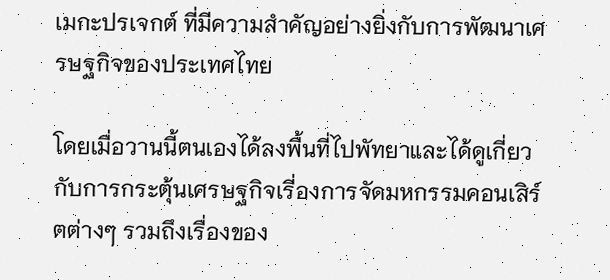เมกะปรเจกต์ ที่มีความสำคัญอย่างยิ่งกับการพัฒนาเศรษฐกิจของประเทศไทย

โดยเมื่อวานนี้ตนเองได้ลงพื้นที่ไปพัทยาและได้ดูเกี่ยวกับการกระตุ้นเศรษฐกิจเรี่องการจัดมหกรรมคอนเสิร์ตต่างๆ รวมถึงเรื่องของ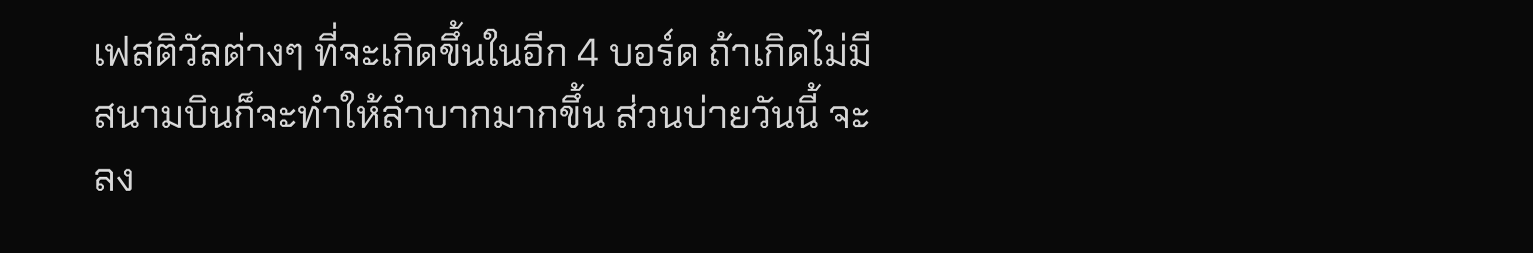เฟสติวัลต่างๆ ที่จะเกิดขึ้นในอีก 4 บอร์ด ถ้าเกิดไม่มีสนามบินก็จะทำให้ลำบากมากขึ้น ส่วนบ่ายวันนี้ จะลง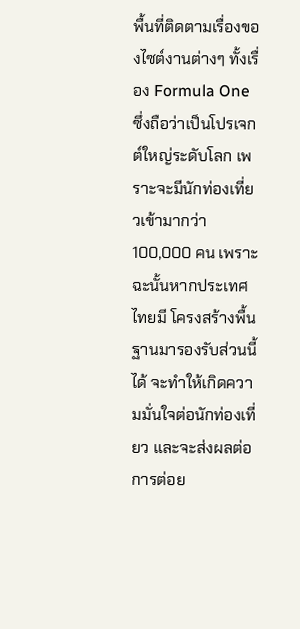พื้นที่ติดตามเรื่องของไซต์งานต่างๆ ทั้งเรื่อง Formula One ซึ่งถือว่าเป็นโปรเจกต์ใหญ่ระดับโลก เพราะจะมีนักท่องเที่ยวเข้ามากว่า 100,000 คน เพราะฉะนั้นหากประเทศไทยมี โครงสร้างพื้นฐานมารองรับส่วนนี้ได้ จะทำให้เกิดความมั่นใจต่อนักท่องเที่ยว และจะส่งผลต่อการต่อย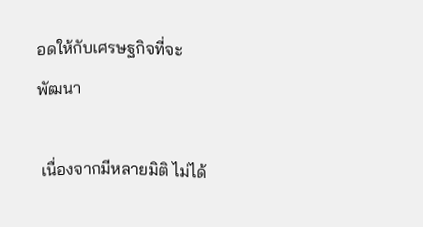อดให้กับเศรษฐกิจที่จะพัฒนา

 เนื่องจากมีหลายมิติ ไม่ได้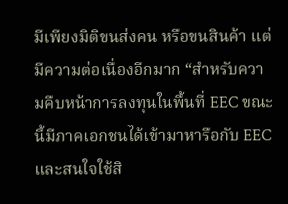มีเพียงมิติขนส่งคน หรือขนสินค้า แต่มีความต่อเนื่องอีกมาก “สำหรับความคืบหน้าการลงทุนในพื้นที่ EEC ขณะนี้มีภาคเอกชนได้เข้ามาหารือกับ EEC และสนใจใช้สิ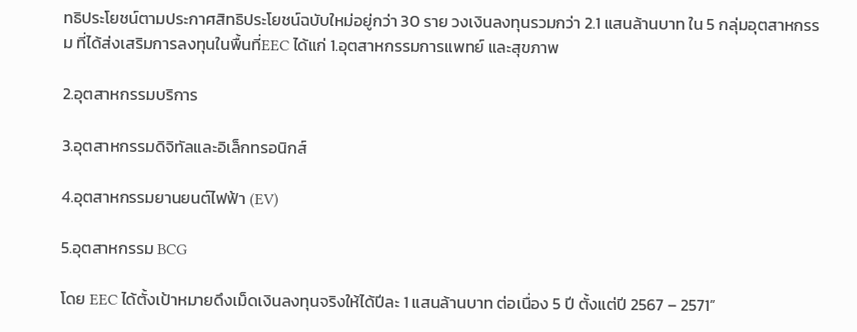ทธิประโยชน์ตามประกาศสิทธิประโยชน์ฉบับใหม่อยู่กว่า 30 ราย วงเงินลงทุนรวมกว่า 2.1 แสนล้านบาท ใน 5 กลุ่มอุตสาหกรรม ที่ได้ส่งเสริมการลงทุนในพื้นที่EEC ได้แก่ 1.อุตสาหกรรมการแพทย์ และสุขภาพ

2.อุตสาหกรรมบริการ

3.อุตสาหกรรมดิจิทัลและอิเล็กทรอนิกส์

4.อุตสาหกรรมยานยนต์ไฟฟ้า (EV)

5.อุตสาหกรรม BCG

โดย EEC ได้ตั้งเป้าหมายดึงเม็ดเงินลงทุนจริงให้ได้ปีละ 1 แสนล้านบาท ต่อเนื่อง 5 ปี ตั้งแต่ปี 2567 – 2571”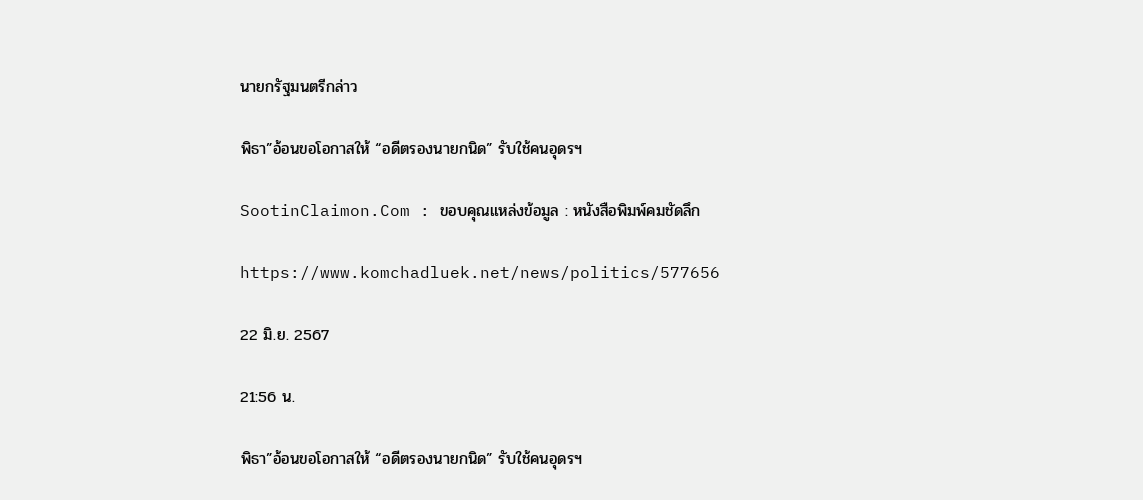นายกรัฐมนตรีกล่าว

พิธา”อ้อนขอโอกาสให้ “อดีตรองนายกนิด” รับใช้คนอุดรฯ

SootinClaimon.Com : ขอบคุณแหล่งข้อมูล : หนังสือพิมพ์คมชัดลึก

https://www.komchadluek.net/news/politics/577656

22 มิ.ย. 2567

21:56 น.

พิธา”อ้อนขอโอกาสให้ “อดีตรองนายกนิด” รับใช้คนอุดรฯ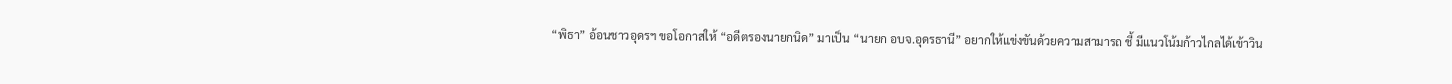“พิธา” อ้อนชาวอุดรฯ ขอโอกาสให้ “อดีตรองนายกนิด” มาเป็น “นายก อบจ.อุดรธานี” อยากให้แข่งขันด้วยความสามารถ ชี้ มีแนวโน้มก้าวไกลได้เข้าวิน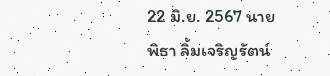22 มิ.ย. 2567 นาย พิธา ลิ้มเจริญรัตน์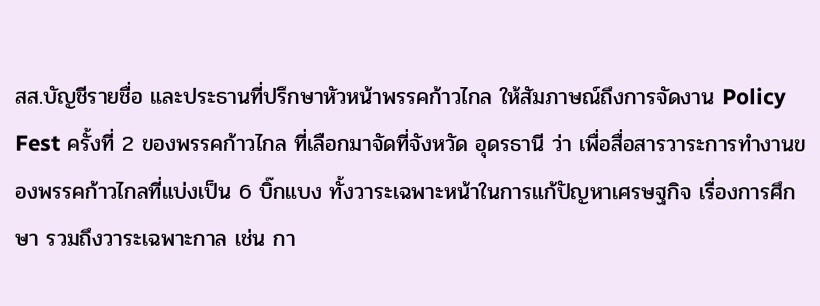สส.บัญชีรายชื่อ และประธานที่ปรึกษาหัวหน้าพรรคก้าวไกล ให้สัมภาษณ์ถึงการจัดงาน Policy Fest ครั้งที่ 2 ของพรรคก้าวไกล ที่เลือกมาจัดที่จังหวัด อุดรธานี ว่า เพื่อสื่อสารวาระการทำงานของพรรคก้าวไกลที่แบ่งเป็น 6 บิ๊กแบง ทั้งวาระเฉพาะหน้าในการแก้ปัญหาเศรษฐกิจ เรื่องการศึกษา รวมถึงวาระเฉพาะกาล เช่น กา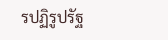รปฏิรูปรัฐ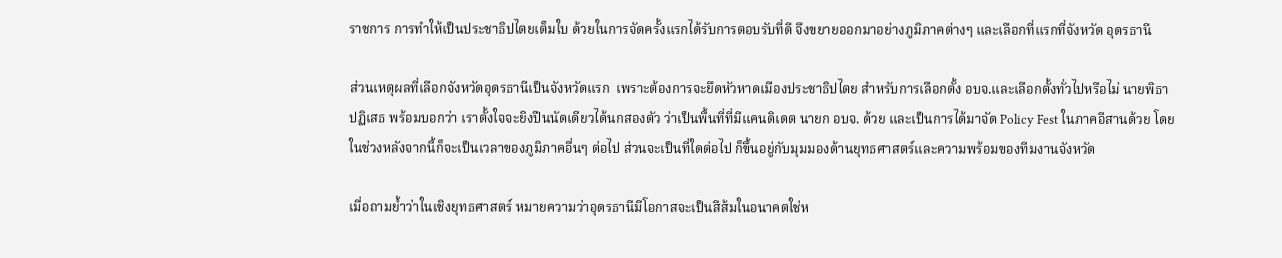ราชการ การทำให้เป็นประชาธิปไตยเต็มใบ ด้วยในการจัดครั้งแรกได้รับการตอบรับที่ดี จึงขยายออกมาอย่างภูมิภาคต่างๆ และเลือกที่แรกที่จังหวัด อุดรธานี

ส่วนเหตุผลที่เลือกจังหวัดอุดรธานีเป็นจังหวัดแรก  เพราะต้องการจะยึดหัวหาดเมืองประชาธิปไตย สำหรับการเลือกตั้ง อบจ.และเลือกตั้งทั่วไปหรือไม่ นายพิธา ปฏิเสธ พร้อมบอกว่า เราตั้งใจจะยิงปืนนัดเดียวได้นกสองตัว ว่าเป็นพื้นที่ที่มีแคนดิเดต นายก อบจ. ด้วย และเป็นการได้มาจัด Policy Fest ในภาคอีสานด้วย โดยในช่วงหลังจากนี้ก็จะเป็นเวลาของภูมิภาคอื่นๆ ต่อไป ส่วนจะเป็นที่ใดต่อไป ก็ขึ้นอยู่กับมุมมองด้านยุทธศาสตร์และความพร้อมของทีมงานจังหวัด

เมื่อถามย้ำว่าในเชิงยุทธศาสตร์ หมายความว่าอุดรธานีมีโอกาสจะเป็นสีส้มในอนาคตใช่ห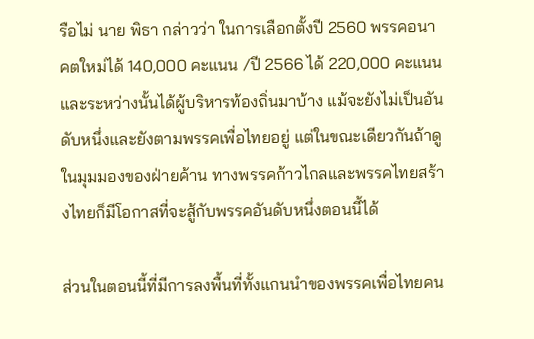รือไม่ นาย พิธา กล่าวว่า ในการเลือกตั้งปี 2560 พรรคอนาคตใหม่ได้ 140,000 คะแนน /ปี 2566 ได้ 220,000 คะแนน และระหว่างนั้นได้ผู้บริหารท้องถิ่นมาบ้าง แม้จะยังไม่เป็นอันดับหนึ่งและยังตามพรรคเพื่อไทยอยู่ แต่ในขณะเดียวกันถ้าดูในมุมมองของฝ่ายค้าน ทางพรรคก้าวไกลและพรรคไทยสร้างไทยก็มีโอกาสที่จะสู้กับพรรคอันดับหนึ่งตอนนี้ได้

ส่วนในตอนนี้ที่มีการลงพื้นที่ทั้งแกนนำของพรรคเพื่อไทยคน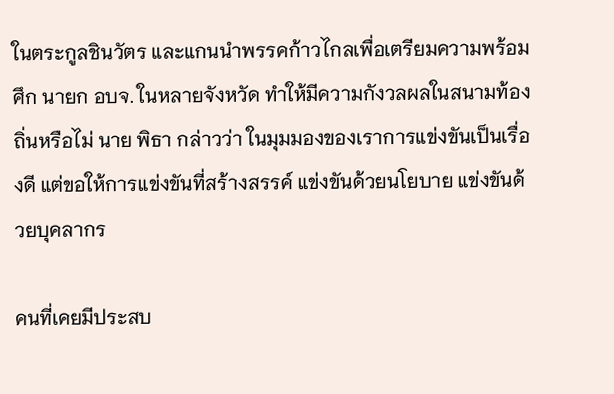ในตระกูลชินวัตร และแกนนำพรรคก้าวไกลเพื่อเตรียมความพร้อมศึก นายก อบจ. ในหลายจังหวัด ทำให้มีความกังวลผลในสนามท้องถิ่นหรือไม่ นาย พิธา กล่าวว่า ในมุมมองของเราการแข่งขันเป็นเรื่องดี แต่ขอให้การแข่งขันที่สร้างสรรค์ แข่งขันด้วยนโยบาย แข่งขันด้วยบุคลากร

คนที่เคยมีประสบ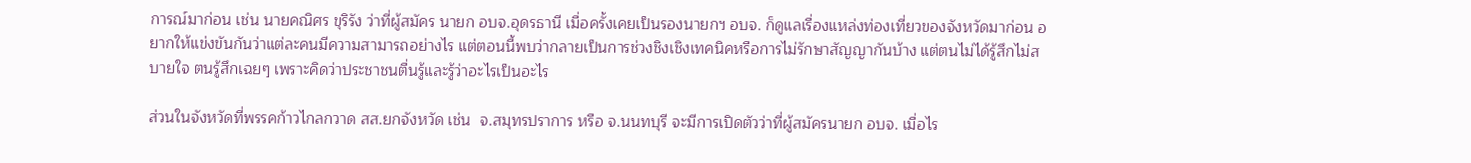การณ์มาก่อน เช่น นายคณิศร ขุริรัง ว่าที่ผู้สมัคร นายก อบจ.อุดรธานี เมื่อครั้งเคยเป็นรองนายกฯ อบจ. ก็ดูแลเรื่องแหล่งท่องเที่ยวของจังหวัดมาก่อน อยากให้แข่งขันกันว่าแต่ละคนมีความสามารถอย่างไร แต่ตอนนี้พบว่ากลายเป็นการช่วงชิงเชิงเทคนิคหรือการไม่รักษาสัญญากันบ้าง แต่ตนไม่ได้รู้สึกไม่สบายใจ ตนรู้สึกเฉยๆ เพราะคิดว่าประชาชนตื่นรู้และรู้ว่าอะไรเป็นอะไร

ส่วนในจังหวัดที่พรรคก้าวไกลกวาด สส.ยกจังหวัด เช่น  จ.สมุทรปราการ หรือ จ.นนทบุรี จะมีการเปิดตัวว่าที่ผู้สมัครนายก อบจ. เมื่อไร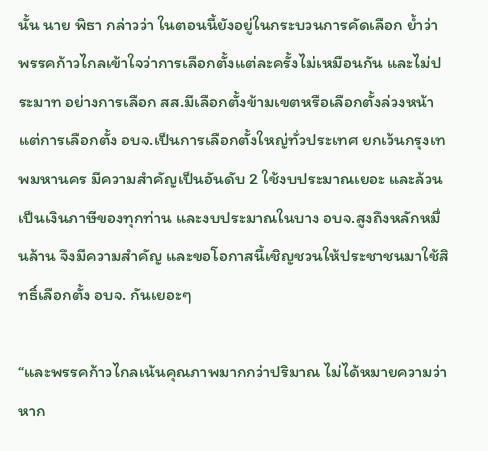นั้น นาย พิธา กล่าวว่า ในตอนนี้ยังอยู่ในกระบวนการคัดเลือก ย้ำว่า พรรคก้าวไกลเข้าใจว่าการเลือกตั้งแต่ละครั้งไม่เหมือนกัน และไม่ประมาท อย่างการเลือก สส.มีเลือกตั้งข้ามเขตหรือเลือกตั้งล่วงหน้า แต่การเลือกตั้ง อบจ.เป็นการเลือกตั้งใหญ่ทั่วประเทศ ยกเว้นกรุงเทพมหานคร มีความสำคัญเป็นอันดับ 2 ใช้งบประมาณเยอะ และล้วนเป็นเงินภาษีของทุกท่าน และงบประมาณในบาง อบจ.สูงถึงหลักหมื่นล้าน จึงมีความสำคัญ และขอโอกาสนี้เชิญชวนให้ประชาชนมาใช้สิทธิ์เลือกตั้ง อบจ. กันเยอะๆ

“และพรรคก้าวไกลเน้นคุณภาพมากกว่าปริมาณ ไม่ได้หมายความว่าหาก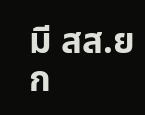มี สส.ยก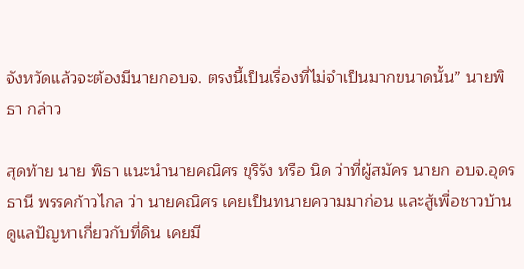จังหวัดแล้วจะต้องมีนายกอบจ. ตรงนี้เป็นเรื่องที่ไม่จำเป็นมากขนาดนั้น” นายพิธา กล่าว

สุดท้าย นาย พิธา แนะนำนายคณิศร ขุริรัง หรือ นิด ว่าที่ผู้สมัคร นายก อบจ.อุดรธานี พรรคก้าวไกล ว่า นายคณิศร เคยเป็นทนายความมาก่อน และสู้เพื่อชาวบ้าน ดูแลปัญหาเกี่ยวกับที่ดิน เคยมี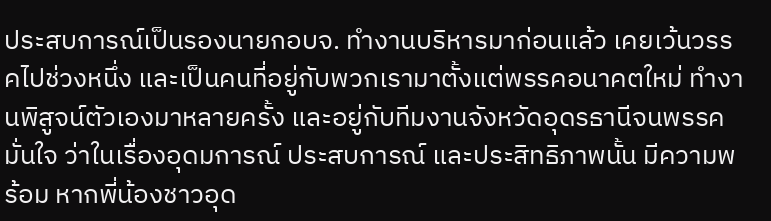ประสบการณ์เป็นรองนายกอบจ. ทำงานบริหารมาก่อนแล้ว เคยเว้นวรรคไปช่วงหนึ่ง และเป็นคนที่อยู่กับพวกเรามาตั้งแต่พรรคอนาคตใหม่ ทำงานพิสูจน์ตัวเองมาหลายครั้ง และอยู่กับทีมงานจังหวัดอุดรธานีจนพรรคมั่นใจ ว่าในเรื่องอุดมการณ์ ประสบการณ์ และประสิทธิภาพนั้น มีความพร้อม หากพี่น้องชาวอุด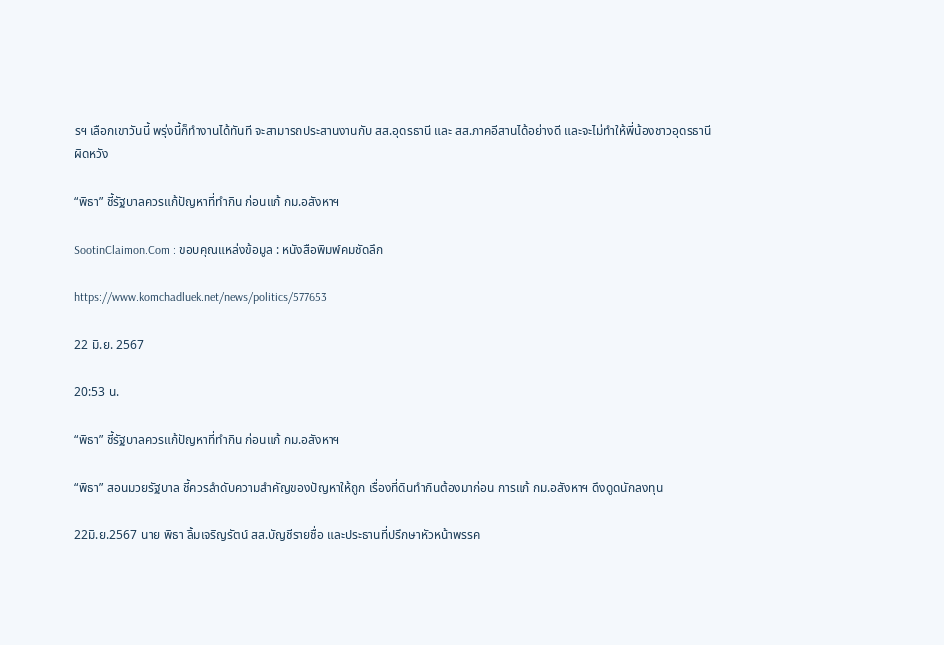รฯ เลือกเขาวันนี้ พรุ่งนี้ก็ทำงานได้ทันที จะสามารถประสานงานกับ สส.อุดรธานี และ สส.ภาคอีสานได้อย่างดี และจะไม่ทำให้พี่น้องชาวอุดรธานีผิดหวัง

“พิธา” ชี้รัฐบาลควรแก้ปัญหาที่ทำกิน ก่อนแก้ กม.อสังหาฯ

SootinClaimon.Com : ขอบคุณแหล่งข้อมูล : หนังสือพิมพ์คมชัดลึก

https://www.komchadluek.net/news/politics/577653

22 มิ.ย. 2567

20:53 น.

“พิธา” ชี้รัฐบาลควรแก้ปัญหาที่ทำกิน ก่อนแก้ กม.อสังหาฯ

“พิธา” สอนมวยรัฐบาล ชี้ควรลำดับความสำคัญของปัญหาให้ถูก เรื่องที่ดินทำกินต้องมาก่อน การแก้ กม.อสังหาฯ ดึงดูดนักลงทุน

22มิ.ย.2567 นาย พิธา ลิ้มเจริญรัตน์ สส.บัญชีรายชื่อ และประธานที่ปรึกษาหัวหน้าพรรค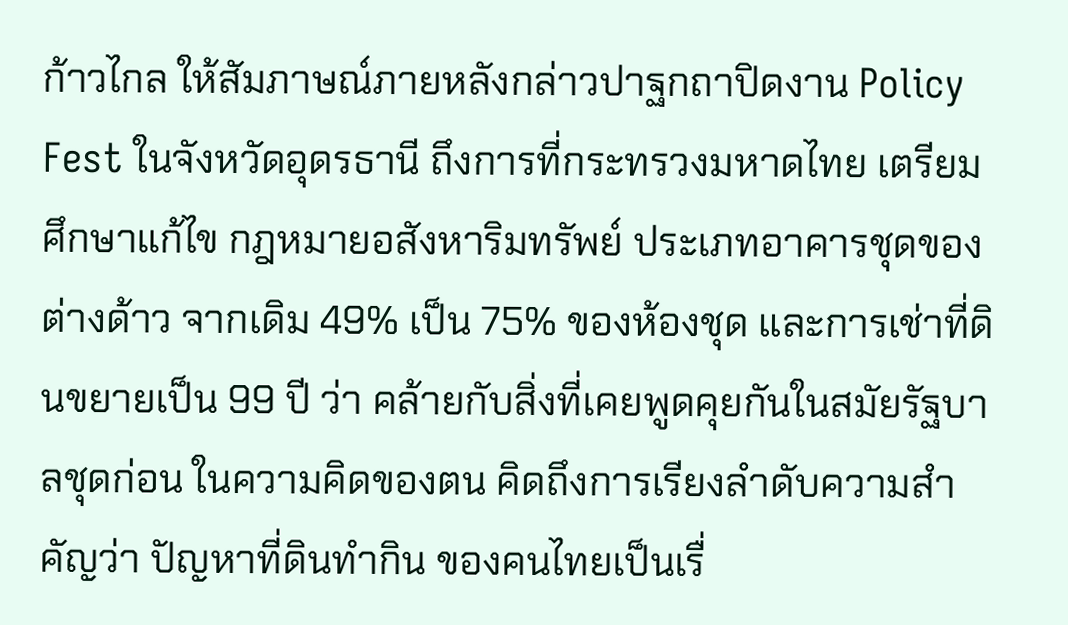ก้าวไกล ให้สัมภาษณ์ภายหลังกล่าวปาฐกถาปิดงาน Policy Fest ในจังหวัดอุดรธานี ถึงการที่กระทรวงมหาดไทย เตรียมศึกษาแก้ไข กฎหมายอสังหาริมทรัพย์ ประเภทอาคารชุดของต่างด้าว จากเดิม 49% เป็น 75% ของห้องชุด และการเช่าที่ดินขยายเป็น 99 ปี ว่า คล้ายกับสิ่งที่เคยพูดคุยกันในสมัยรัฐบาลชุดก่อน ในความคิดของตน คิดถึงการเรียงลำดับความสำคัญว่า ปัญหาที่ดินทำกิน ของคนไทยเป็นเรื่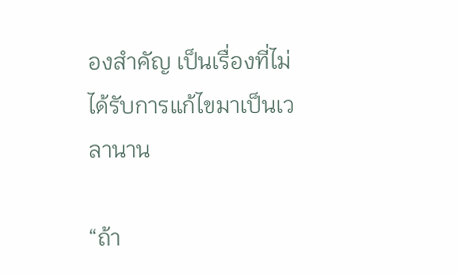องสำคัญ เป็นเรื่องที่ไม่ได้รับการแก้ไขมาเป็นเวลานาน

“ถ้า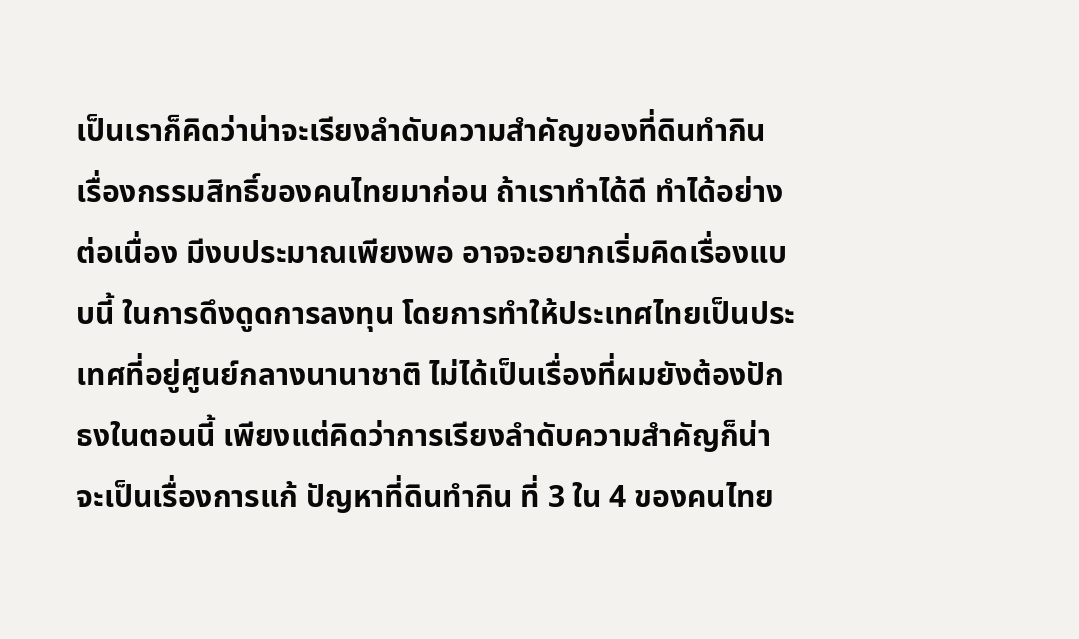เป็นเราก็คิดว่าน่าจะเรียงลำดับความสำคัญของที่ดินทำกิน เรื่องกรรมสิทธิ์ของคนไทยมาก่อน ถ้าเราทำได้ดี ทำได้อย่างต่อเนื่อง มีงบประมาณเพียงพอ อาจจะอยากเริ่มคิดเรื่องแบบนี้ ในการดึงดูดการลงทุน โดยการทำให้ประเทศไทยเป็นประเทศที่อยู่ศูนย์กลางนานาชาติ ไม่ได้เป็นเรื่องที่ผมยังต้องปักธงในตอนนี้ เพียงแต่คิดว่าการเรียงลำดับความสำคัญก็น่าจะเป็นเรื่องการแก้ ปัญหาที่ดินทำกิน ที่ 3 ใน 4 ของคนไทย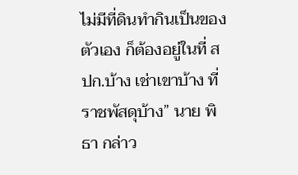ไม่มีที่ดินทำกินเป็นของตัวเอง ก็ต้องอยู่ในที่ สปก.บ้าง เช่าเขาบ้าง ที่ราชพัสดุบ้าง” นาย พิธา กล่าว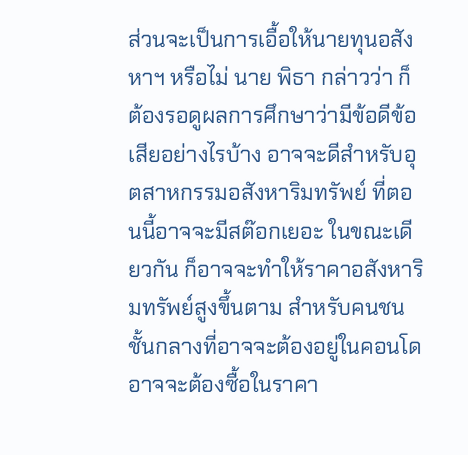ส่วนจะเป็นการเอื้อให้นายทุนอสังหาฯ หรือไม่ นาย พิธา กล่าวว่า ก็ต้องรอดูผลการศึกษาว่ามีข้อดีข้อเสียอย่างไรบ้าง อาจจะดีสำหรับอุตสาหกรรมอสังหาริมทรัพย์ ที่ตอนนี้อาจจะมีสต๊อกเยอะ ในขณะเดียวกัน ก็อาจจะทำให้ราคาอสังหาริมทรัพย์สูงขึ้นตาม สำหรับคนชนชั้นกลางที่อาจจะต้องอยู่ในคอนโด อาจจะต้องซื้อในราคา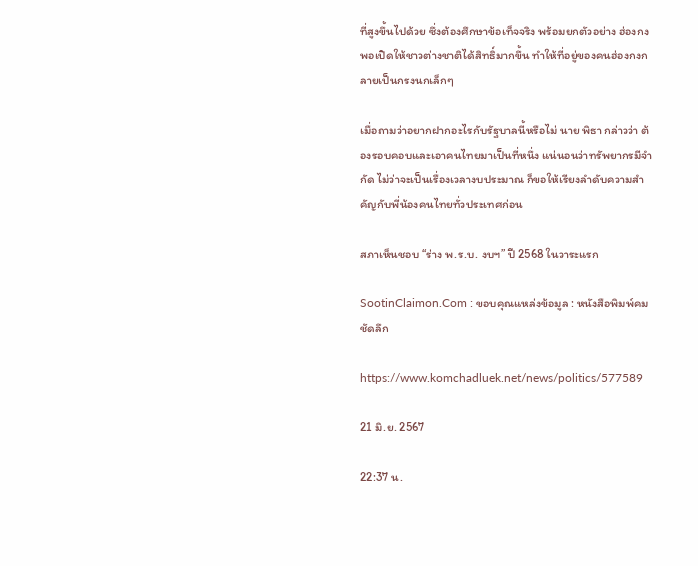ที่สูงขึ้นไปด้วย ซึ่งต้องศึกษาข้อเท็จจริง พร้อมยกตัวอย่าง ฮ่องกง พอเปิดให้ชาวต่างชาติได้สิทธิ์มากขึ้น ทำให้ที่อยู่ของคนฮ่องกงกลายเป็นกรงนกเล็กๆ

เมื่อถามว่าอยากฝากอะไรกับรัฐบาลนี้หรือไม่ นาย พิธา กล่าวว่า ต้องรอบคอบและเอาคนไทยมาเป็นที่หนึ่ง แน่นอนว่าทรัพยากรมีจำกัด ไม่ว่าจะเป็นเรื่องเวลางบประมาณ ก็ขอให้เรียงลำดับความสำคัญกับพี่น้องคนไทยทั่วประเทศก่อน

สภาเห็นชอบ “ร่าง พ.ร.บ. งบฯ” ปี 2568 ในวาระแรก

SootinClaimon.Com : ขอบคุณแหล่งข้อมูล : หนังสือพิมพ์คมชัดลึก

https://www.komchadluek.net/news/politics/577589

21 มิ.ย. 2567

22:37 น.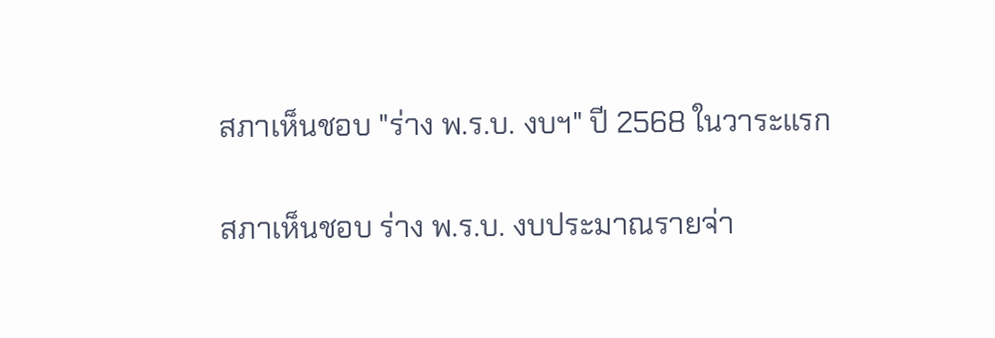สภาเห็นชอบ "ร่าง พ.ร.บ. งบฯ" ปี 2568 ในวาระแรก

สภาเห็นชอบ ร่าง พ.ร.บ. งบประมาณรายจ่า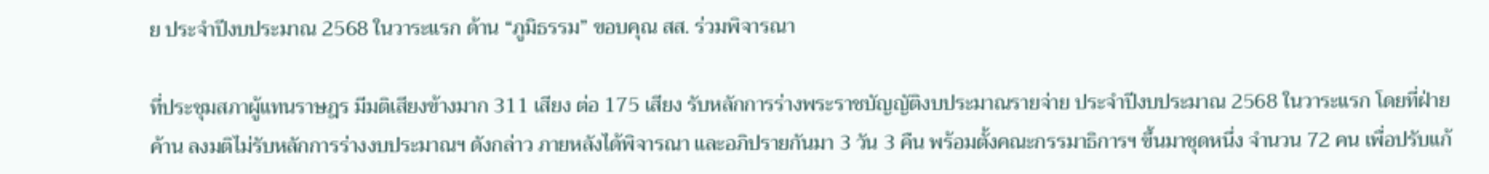ย ประจำปีงบประมาณ 2568 ในวาระแรก ด้าน “ภูมิธรรม” ขอบคุณ สส. ร่วมพิจารณา

ที่ประชุมสภาผู้แทนราษฎร มีมติเสียงข้างมาก 311 เสียง ต่อ 175 เสียง รับหลักการร่างพระราชบัญญัติงบประมาณรายจ่าย ประจำปีงบประมาณ 2568 ในวาระแรก โดยที่ฝ่ายค้าน ลงมติไม่รับหลักการร่างงบประมาณฯ ดังกล่าว ภายหลังได้พิจารณา และอภิปรายกันมา 3 วัน 3 คืน พร้อมตั้งคณะกรรมาธิการฯ ขึ้นมาชุดหนึ่ง จำนวน 72 คน เพื่อปรับแก้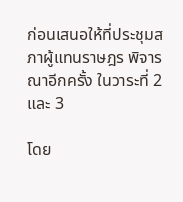ก่อนเสนอให้ที่ประชุมสภาผู้แทนราษฎร พิจารณาอีกครั้ง ในวาระที่ 2 และ 3

โดย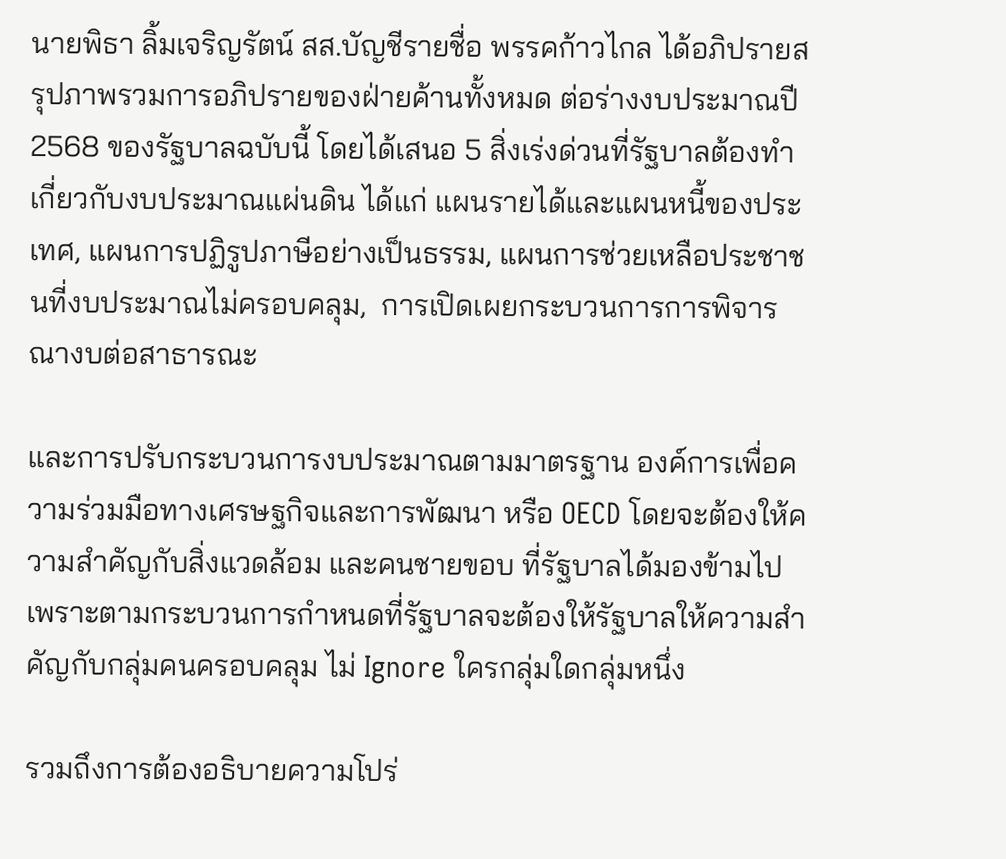นายพิธา ลิ้มเจริญรัตน์ สส.บัญชีรายชื่อ พรรคก้าวไกล ได้อภิปรายสรุปภาพรวมการอภิปรายของฝ่ายค้านทั้งหมด ต่อร่างงบประมาณปี 2568 ของรัฐบาลฉบับนี้ โดยได้เสนอ 5 สิ่งเร่งด่วนที่รัฐบาลต้องทำเกี่ยวกับงบประมาณแผ่นดิน ได้แก่ แผนรายได้และแผนหนี้ของประเทศ, แผนการปฏิรูปภาษีอย่างเป็นธรรม, แผนการช่วยเหลือประชาชนที่งบประมาณไม่ครอบคลุม,  การเปิดเผยกระบวนการการพิจารณางบต่อสาธารณะ

และการปรับกระบวนการงบประมาณตามมาตรฐาน องค์การเพื่อความร่วมมือทางเศรษฐกิจและการพัฒนา หรือ OECD โดยจะต้องให้ความสำคัญกับสิ่งแวดล้อม และคนชายขอบ ที่รัฐบาลได้มองข้ามไป เพราะตามกระบวนการกำหนดที่รัฐบาลจะต้องให้รัฐบาลให้ความสำคัญกับกลุ่มคนครอบคลุม ไม่ Ignore ใครกลุ่มใดกลุ่มหนึ่ง

รวมถึงการต้องอธิบายความโปร่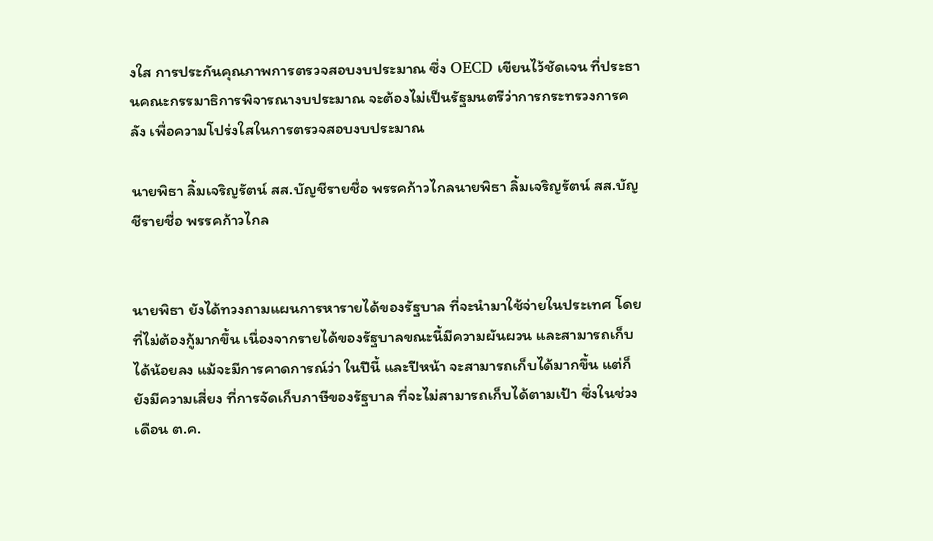งใส การประกันคุณภาพการตรวจสอบงบประมาณ ซึ่ง OECD เขียนไว้ชัดเจน ที่ประธานคณะกรรมาธิการพิจารณางบประมาณ จะต้องไม่เป็นรัฐมนตรีว่าการกระทรวงการคลัง เพื่อความโปร่งใสในการตรวจสอบงบประมาณ

นายพิธา ลิ้มเจริญรัตน์ สส.บัญชีรายชื่อ พรรคก้าวไกลนายพิธา ลิ้มเจริญรัตน์ สส.บัญชีรายชื่อ พรรคก้าวไกล


นายพิธา ยังได้ทวงถามแผนการหารายได้ของรัฐบาล ที่จะนำมาใช้จ่ายในประเทศ โดยที่ไม่ต้องกู้มากขึ้น เนื่องจากรายได้ของรัฐบาลขณะนี้มีความผันผวน และสามารถเก็บได้น้อยลง แม้จะมีการคาดการณ์ว่า ในปีนี้ และปีหน้า จะสามารถเก็บได้มากขึ้น แต่ก็ยังมีความเสี่ยง ที่การจัดเก็บภาษีของรัฐบาล ที่จะไม่สามารถเก็บได้ตามเป้า ซึ่งในช่วงเดือน ต.ค.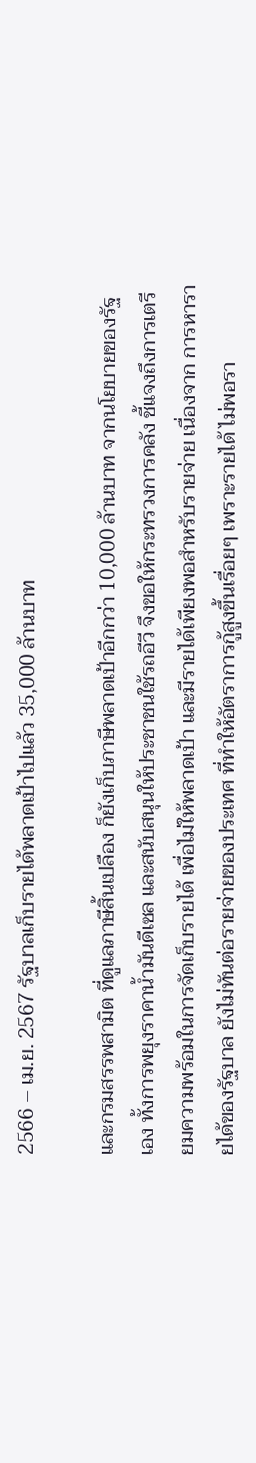2566 – เม.ย. 2567 รัฐบาลเก็บรายได้พลาดเป้าไปแล้ว 35,000 ล้านบาท

และกรมสรรพสามิต ที่ดูแลภาษีสิ้นเปลือง ก็ยังเก็บภาษีพลาดเป้าอีกกว่า 10,000 ล้านบาท จากนโยบายของรัฐเอง ทั้งการพยุงราคาน้ำมันดีเซล และสนับสนุนให้ประชาชนใช้รถอีวี จึงขอให้กระทรวงการคลัง ชี้แจงถึงการเตรียมความพร้อมในการจัดเก็บรายได้ เพื่อไม่ให้พลาดเป้า และมีรายได้เพียงพอสำหรับรายจ่าย เนื่องจาก การหารายได้ของรัฐบาล ยังไม่ทันต่อรายจ่ายของประเทศ ที่ทำให้อัตราการกู้สูงขึ้นเรื่อยๆ เพราะรายได้ ไม่พอรา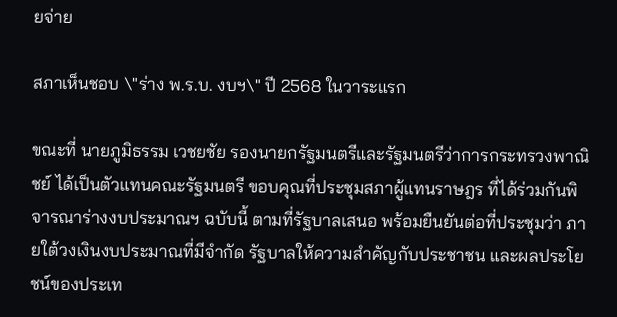ยจ่าย

สภาเห็นชอบ \"ร่าง พ.ร.บ. งบฯ\" ปี 2568 ในวาระแรก

ขณะที่ นายภูมิธรรม เวชยชัย รองนายกรัฐมนตรีและรัฐมนตรีว่าการกระทรวงพาณิชย์ ได้เป็นตัวแทนคณะรัฐมนตรี ขอบคุณที่ประชุมสภาผู้แทนราษฎร ที่ได้ร่วมกันพิจารณาร่างงบประมาณฯ ฉบับนี้ ตามที่รัฐบาลเสนอ พร้อมยืนยันต่อที่ประชุมว่า ภายใต้วงเงินงบประมาณที่มีจำกัด รัฐบาลให้ความสำคัญกับประชาชน และผลประโยชน์ของประเท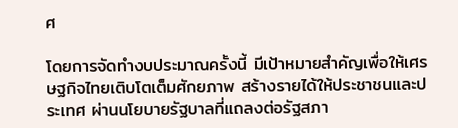ศ

โดยการจัดทำงบประมาณครั้งนี้ มีเป้าหมายสำคัญเพื่อให้เศรษฐกิจไทยเติบโตเต็มศักยภาพ สร้างรายได้ให้ประชาชนและประเทศ ผ่านนโยบายรัฐบาลที่แถลงต่อรัฐสภา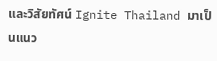และวิสัยทัศน์ Ignite Thailand มาเป็นแนว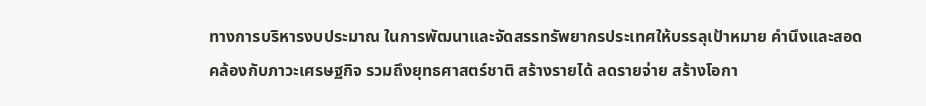ทางการบริหารงบประมาณ ในการพัฒนาและจัดสรรทรัพยากรประเทศให้บรรลุเป้าหมาย คำนึงและสอดคล้องกับภาวะเศรษฐกิจ รวมถึงยุทธศาสตร์ชาติ สร้างรายได้ ลดรายจ่าย สร้างโอกา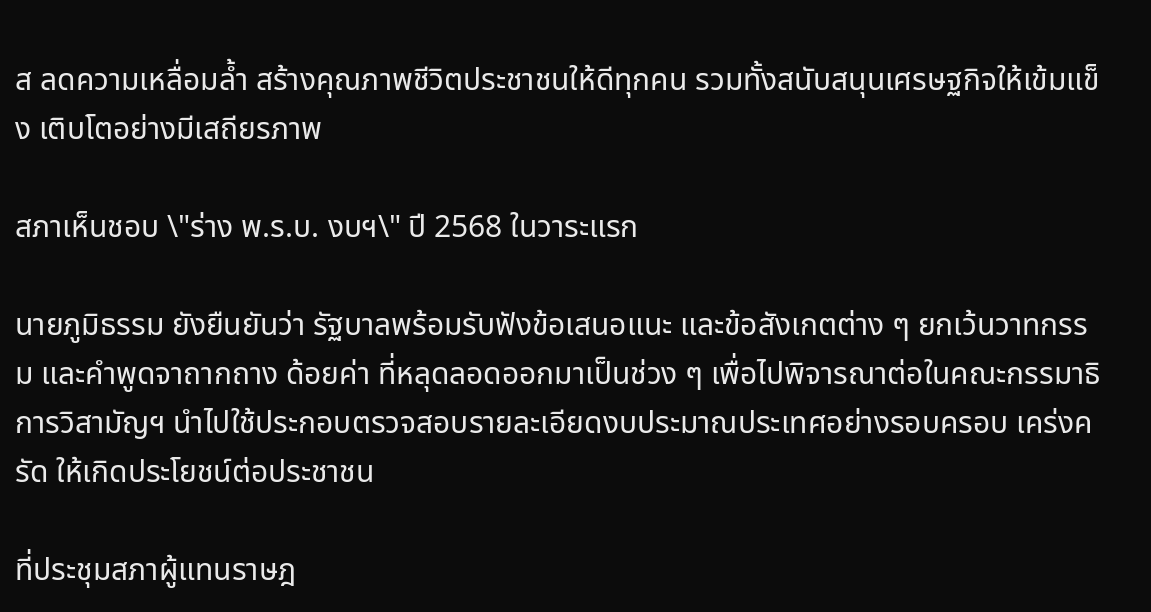ส ลดความเหลื่อมล้ำ สร้างคุณภาพชีวิตประชาชนให้ดีทุกคน รวมทั้งสนับสนุนเศรษฐกิจให้เข้มแข็ง เติบโตอย่างมีเสถียรภาพ

สภาเห็นชอบ \"ร่าง พ.ร.บ. งบฯ\" ปี 2568 ในวาระแรก

นายภูมิธรรม ยังยืนยันว่า รัฐบาลพร้อมรับฟังข้อเสนอแนะ และข้อสังเกตต่าง ๆ ยกเว้นวาทกรรม และคำพูดจาถากถาง ด้อยค่า ที่หลุดลอดออกมาเป็นช่วง ๆ เพื่อไปพิจารณาต่อในคณะกรรมาธิการวิสามัญฯ นำไปใช้ประกอบตรวจสอบรายละเอียดงบประมาณประเทศอย่างรอบครอบ เคร่งครัด ให้เกิดประโยชน์ต่อประชาชน

ที่ประชุมสภาผู้แทนราษฎ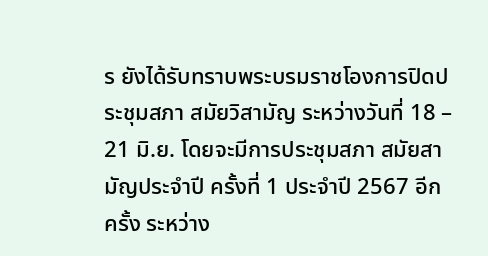ร ยังได้รับทราบพระบรมราชโองการปิดประชุมสภา สมัยวิสามัญ ระหว่างวันที่ 18 – 21 มิ.ย. โดยจะมีการประชุมสภา สมัยสามัญประจำปี ครั้งที่ 1 ประจำปี 2567 อีกครั้ง ระหว่าง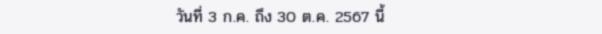วันที่ 3 ก.ค. ถึง 30 ต.ค. 2567 นี้